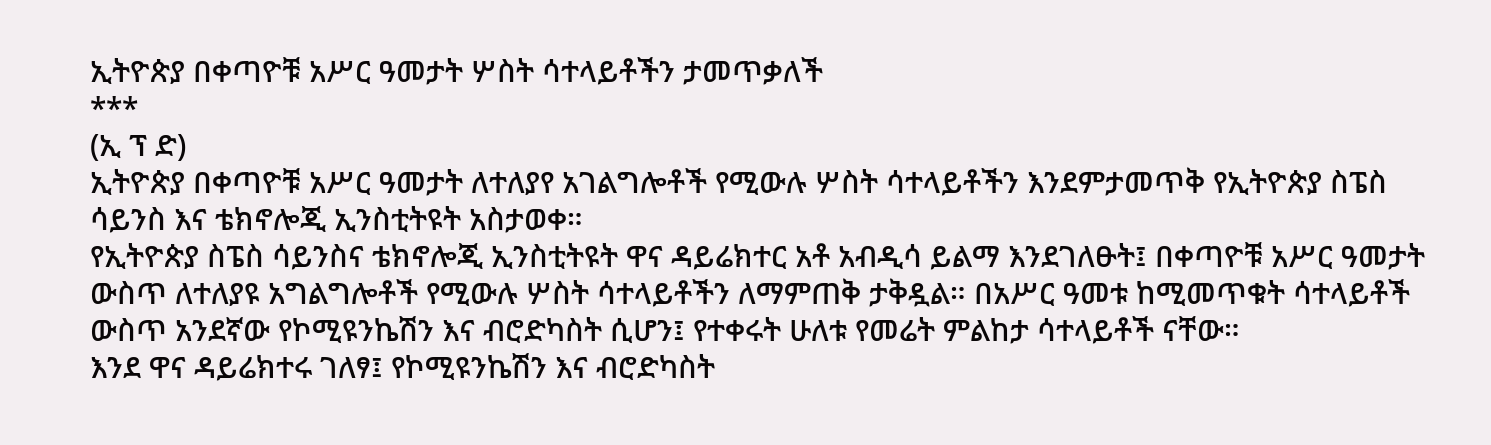ኢትዮጵያ በቀጣዮቹ አሥር ዓመታት ሦስት ሳተላይቶችን ታመጥቃለች
***
(ኢ ፕ ድ)
ኢትዮጵያ በቀጣዮቹ አሥር ዓመታት ለተለያየ አገልግሎቶች የሚውሉ ሦስት ሳተላይቶችን እንደምታመጥቅ የኢትዮጵያ ስፔስ ሳይንስ እና ቴክኖሎጂ ኢንስቲትዩት አስታወቀ።
የኢትዮጵያ ስፔስ ሳይንስና ቴክኖሎጂ ኢንስቲትዩት ዋና ዳይሬክተር አቶ አብዲሳ ይልማ እንደገለፁት፤ በቀጣዮቹ አሥር ዓመታት ውስጥ ለተለያዩ አግልግሎቶች የሚውሉ ሦስት ሳተላይቶችን ለማምጠቅ ታቅዷል። በአሥር ዓመቱ ከሚመጥቁት ሳተላይቶች ውስጥ አንደኛው የኮሚዩንኬሽን እና ብሮድካስት ሲሆን፤ የተቀሩት ሁለቱ የመሬት ምልከታ ሳተላይቶች ናቸው።
እንደ ዋና ዳይሬክተሩ ገለፃ፤ የኮሚዩንኬሽን እና ብሮድካስት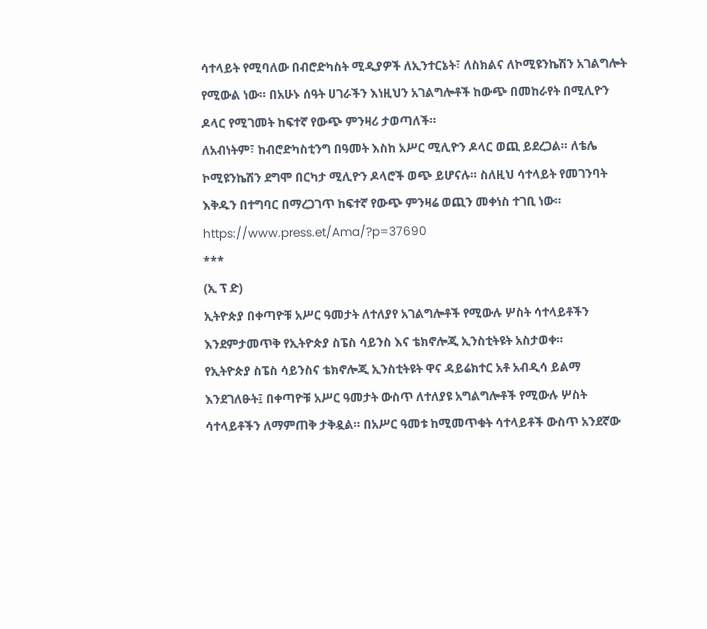ሳተላይት የሚባለው በብሮድካስት ሚዲያዎች ለኢንተርኔት፣ ለስክልና ለኮሚዩንኬሽን አገልግሎት የሚውል ነው። በአሁኑ ሰዓት ሀገራችን እነዚህን አገልግሎቶች ከውጭ በመከራየት በሚሊዮን ዶላር የሚገመት ከፍተኛ የውጭ ምንዛሪ ታወጣለች።
ለአብነትም፣ ከብሮድካስቲንግ በዓመት እስከ አሥር ሚሊዮን ዶላር ወጪ ይደረጋል። ለቴሌ ኮሚዩንኬሽን ደግሞ በርካታ ሚሊዮን ዶላሮች ወጭ ይሆናሉ። ስለዚህ ሳተላይት የመገንባት እቅዱን በተግባር በማረጋገጥ ከፍተኛ የውጭ ምንዛሬ ወጪን መቀነስ ተገቢ ነው።
https://www.press.et/Ama/?p=37690
***
(ኢ ፕ ድ)
ኢትዮጵያ በቀጣዮቹ አሥር ዓመታት ለተለያየ አገልግሎቶች የሚውሉ ሦስት ሳተላይቶችን እንደምታመጥቅ የኢትዮጵያ ስፔስ ሳይንስ እና ቴክኖሎጂ ኢንስቲትዩት አስታወቀ።
የኢትዮጵያ ስፔስ ሳይንስና ቴክኖሎጂ ኢንስቲትዩት ዋና ዳይሬክተር አቶ አብዲሳ ይልማ እንደገለፁት፤ በቀጣዮቹ አሥር ዓመታት ውስጥ ለተለያዩ አግልግሎቶች የሚውሉ ሦስት ሳተላይቶችን ለማምጠቅ ታቅዷል። በአሥር ዓመቱ ከሚመጥቁት ሳተላይቶች ውስጥ አንደኛው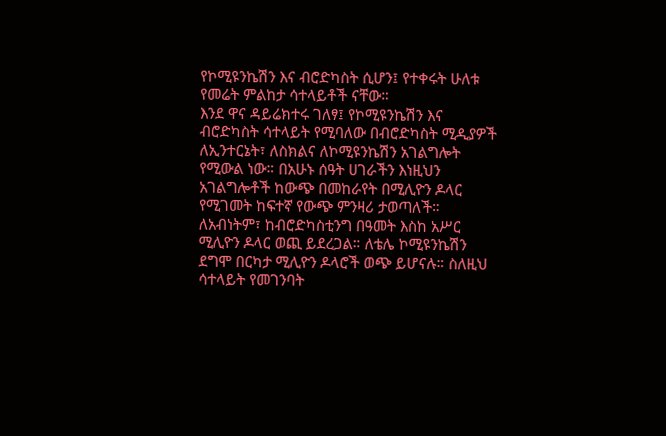የኮሚዩንኬሽን እና ብሮድካስት ሲሆን፤ የተቀሩት ሁለቱ የመሬት ምልከታ ሳተላይቶች ናቸው።
እንደ ዋና ዳይሬክተሩ ገለፃ፤ የኮሚዩንኬሽን እና ብሮድካስት ሳተላይት የሚባለው በብሮድካስት ሚዲያዎች ለኢንተርኔት፣ ለስክልና ለኮሚዩንኬሽን አገልግሎት የሚውል ነው። በአሁኑ ሰዓት ሀገራችን እነዚህን አገልግሎቶች ከውጭ በመከራየት በሚሊዮን ዶላር የሚገመት ከፍተኛ የውጭ ምንዛሪ ታወጣለች።
ለአብነትም፣ ከብሮድካስቲንግ በዓመት እስከ አሥር ሚሊዮን ዶላር ወጪ ይደረጋል። ለቴሌ ኮሚዩንኬሽን ደግሞ በርካታ ሚሊዮን ዶላሮች ወጭ ይሆናሉ። ስለዚህ ሳተላይት የመገንባት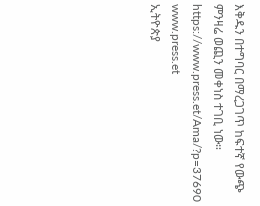እቅዱን በተግባር በማረጋገጥ ከፍተኛ የውጭ ምንዛሬ ወጪን መቀነስ ተገቢ ነው።
https://www.press.et/Ama/?p=37690
www.press.et
ኢትዮጵያ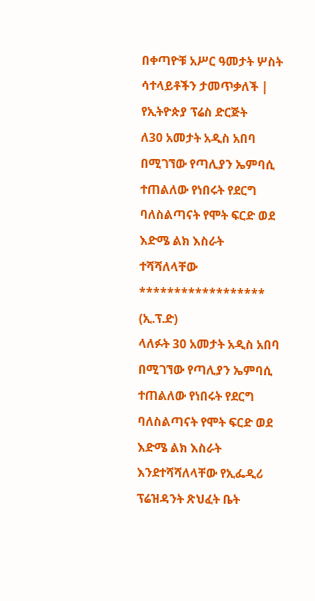በቀጣዮቹ አሥር ዓመታት ሦስት ሳተላይቶችን ታመጥቃለች | የኢትዮጵያ ፕሬስ ድርጅት
ለ30 አመታት አዲስ አበባ በሚገኘው የጣሊያን ኤምባሲ ተጠልለው የነበሩት የደርግ ባለስልጣናት የሞት ፍርድ ወደ እድሜ ልክ እስራት ተሻሻለላቸው
******************
(ኢ.ፕ.ድ)
ላለፉት 30 አመታት አዲስ አበባ በሚገኘው የጣሊያን ኤምባሲ ተጠልለው የነበሩት የደርግ ባለስልጣናት የሞት ፍርድ ወደ እድሜ ልክ እስራት እንደተሻሻለላቸው የኢፌዲሪ ፕሬዝዳንት ጽህፈት ቤት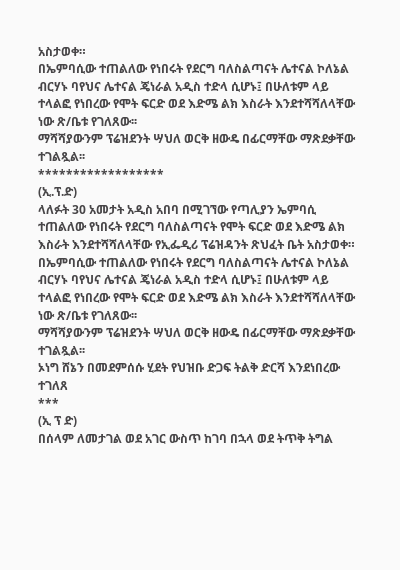አስታወቀ።
በኤምባሲው ተጠልለው የነበሩት የደርግ ባለስልጣናት ሌተናል ኮለኔል ብርሃኑ ባየህና ሌተናል ጄነራል አዲስ ተድላ ሲሆኑ፤ በሁለቱም ላይ ተላልፎ የነበረው የሞት ፍርድ ወደ እድሜ ልክ እስራት እንደተሻሻለላቸው ነው ጽ/ቤቱ የገለጸው፡፡
ማሻሻያውንም ፕሬዝደንት ሣህለ ወርቅ ዘውዴ በፊርማቸው ማጽደቃቸው ተገልጿል፡፡
******************
(ኢ.ፕ.ድ)
ላለፉት 30 አመታት አዲስ አበባ በሚገኘው የጣሊያን ኤምባሲ ተጠልለው የነበሩት የደርግ ባለስልጣናት የሞት ፍርድ ወደ እድሜ ልክ እስራት እንደተሻሻለላቸው የኢፌዲሪ ፕሬዝዳንት ጽህፈት ቤት አስታወቀ።
በኤምባሲው ተጠልለው የነበሩት የደርግ ባለስልጣናት ሌተናል ኮለኔል ብርሃኑ ባየህና ሌተናል ጄነራል አዲስ ተድላ ሲሆኑ፤ በሁለቱም ላይ ተላልፎ የነበረው የሞት ፍርድ ወደ እድሜ ልክ እስራት እንደተሻሻለላቸው ነው ጽ/ቤቱ የገለጸው፡፡
ማሻሻያውንም ፕሬዝደንት ሣህለ ወርቅ ዘውዴ በፊርማቸው ማጽደቃቸው ተገልጿል፡፡
ኦነግ ሸኔን በመደምሰሱ ሂደት የህዝቡ ድጋፍ ትልቅ ድርሻ እንደነበረው ተገለጸ
***
(ኢ ፕ ድ)
በሰላም ለመታገል ወደ አገር ውስጥ ከገባ በኋላ ወደ ትጥቅ ትግል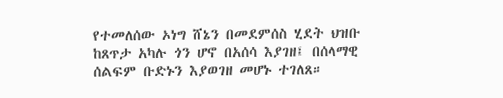የተመለሰው ኦነግ ሸኔን በመደምሰስ ሂደት ህዝቡ ከጸጥታ አካሉ ጎን ሆኖ በአሰሳ እያገዘ፤ በሰላማዊ ሰልፍም ቡድኑን እያወገዘ መሆኑ ተገለጸ።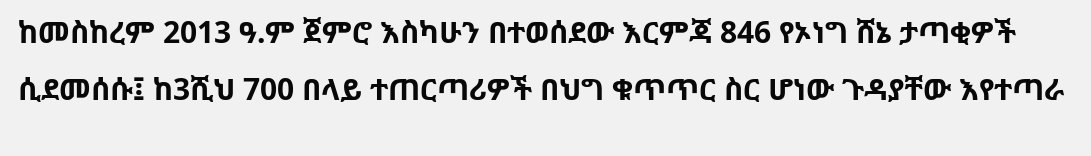ከመስከረም 2013 ዓ.ም ጀምሮ እስካሁን በተወሰደው እርምጃ 846 የኦነግ ሸኔ ታጣቂዎች ሲደመሰሱ፤ ከ3ሺህ 700 በላይ ተጠርጣሪዎች በህግ ቁጥጥር ስር ሆነው ጉዳያቸው እየተጣራ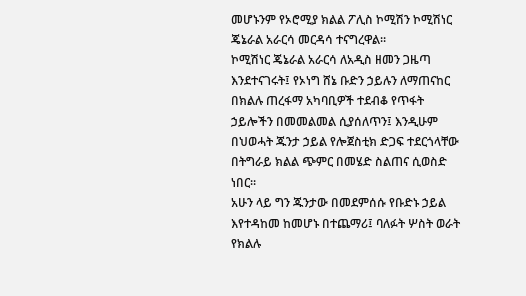መሆኑንም የኦሮሚያ ክልል ፖሊስ ኮሚሽን ኮሚሽነር ጄኔራል አራርሳ መርዳሳ ተናግረዋል።
ኮሚሽነር ጄኔራል አራርሳ ለአዲስ ዘመን ጋዜጣ እንደተናገሩት፤ የኦነግ ሸኔ ቡድን ኃይሉን ለማጠናከር በክልሉ ጠረፋማ አካባቢዎች ተደብቆ የጥፋት ኃይሎችን በመመልመል ሲያሰለጥን፤ እንዲሁም በህወሓት ጁንታ ኃይል የሎጀስቲክ ድጋፍ ተደርጎላቸው በትግራይ ክልል ጭምር በመሄድ ስልጠና ሲወስድ ነበር።
አሁን ላይ ግን ጁንታው በመደምሰሱ የቡድኑ ኃይል እየተዳከመ ከመሆኑ በተጨማሪ፤ ባለፉት ሦስት ወራት የክልሉ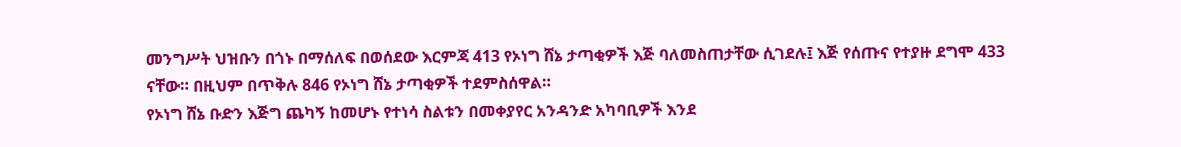መንግሥት ህዝቡን በጎኑ በማሰለፍ በወሰደው እርምጃ 413 የኦነግ ሸኔ ታጣቂዎች እጅ ባለመስጠታቸው ሲገደሉ፤ እጅ የሰጡና የተያዙ ደግሞ 433 ናቸው። በዚህም በጥቅሉ 846 የኦነግ ሸኔ ታጣቂዎች ተደምስሰዋል።
የኦነግ ሸኔ ቡድን እጅግ ጨካኝ ከመሆኑ የተነሳ ስልቱን በመቀያየር አንዳንድ አካባቢዎች እንደ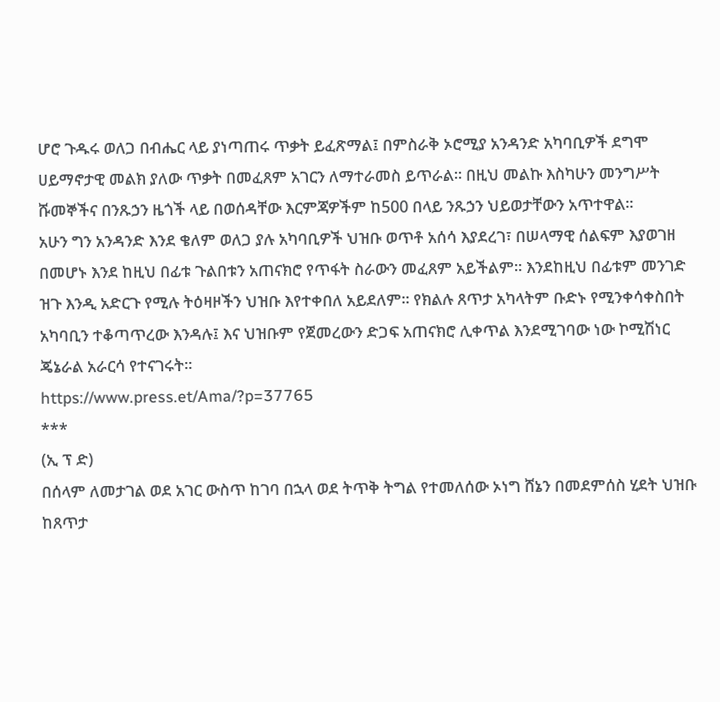ሆሮ ጉዱሩ ወለጋ በብሔር ላይ ያነጣጠሩ ጥቃት ይፈጽማል፤ በምስራቅ ኦሮሚያ አንዳንድ አካባቢዎች ደግሞ ሀይማኖታዊ መልክ ያለው ጥቃት በመፈጸም አገርን ለማተራመስ ይጥራል። በዚህ መልኩ እስካሁን መንግሥት ሹመኞችና በንጹኃን ዜጎች ላይ በወሰዳቸው እርምጃዎችም ከ500 በላይ ንጹኃን ህይወታቸውን አጥተዋል።
አሁን ግን አንዳንድ እንደ ቄለም ወለጋ ያሉ አካባቢዎች ህዝቡ ወጥቶ አሰሳ እያደረገ፣ በሠላማዊ ሰልፍም እያወገዘ በመሆኑ እንደ ከዚህ በፊቱ ጉልበቱን አጠናክሮ የጥፋት ስራውን መፈጸም አይችልም። እንደከዚህ በፊቱም መንገድ ዝጉ እንዲ አድርጉ የሚሉ ትዕዛዞችን ህዝቡ እየተቀበለ አይደለም። የክልሉ ጸጥታ አካላትም ቡድኑ የሚንቀሳቀስበት አካባቢን ተቆጣጥረው እንዳሉ፤ እና ህዝቡም የጀመረውን ድጋፍ አጠናክሮ ሊቀጥል እንደሚገባው ነው ኮሚሽነር ጄኔራል አራርሳ የተናገሩት።
https://www.press.et/Ama/?p=37765
***
(ኢ ፕ ድ)
በሰላም ለመታገል ወደ አገር ውስጥ ከገባ በኋላ ወደ ትጥቅ ትግል የተመለሰው ኦነግ ሸኔን በመደምሰስ ሂደት ህዝቡ ከጸጥታ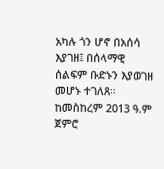አካሉ ጎን ሆኖ በአሰሳ እያገዘ፤ በሰላማዊ ሰልፍም ቡድኑን እያወገዘ መሆኑ ተገለጸ።
ከመስከረም 2013 ዓ.ም ጀምሮ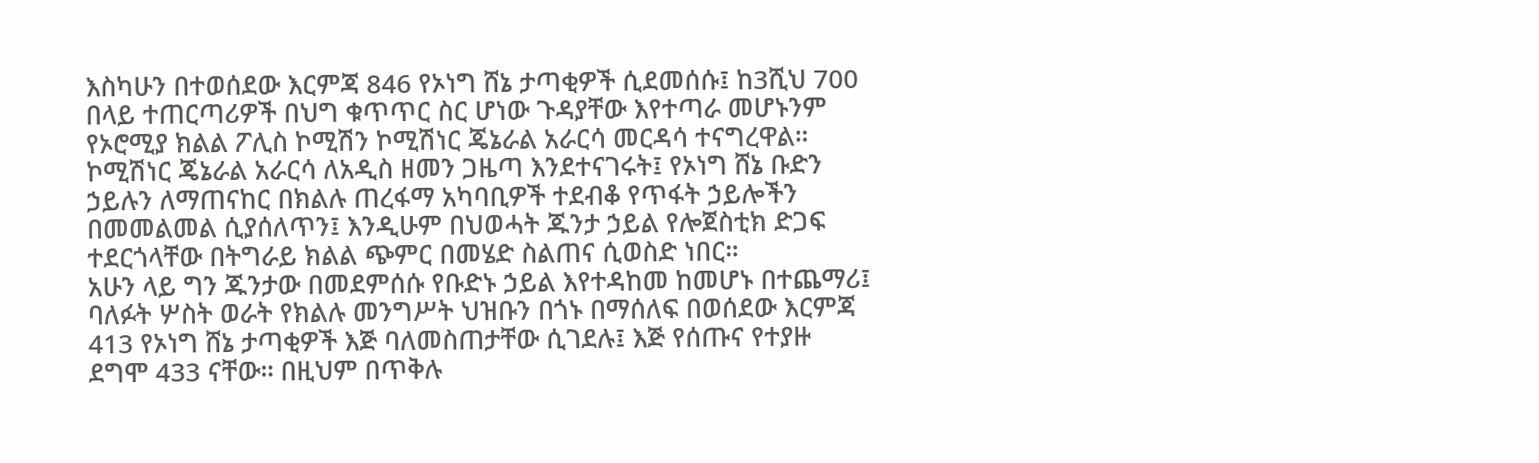እስካሁን በተወሰደው እርምጃ 846 የኦነግ ሸኔ ታጣቂዎች ሲደመሰሱ፤ ከ3ሺህ 700 በላይ ተጠርጣሪዎች በህግ ቁጥጥር ስር ሆነው ጉዳያቸው እየተጣራ መሆኑንም የኦሮሚያ ክልል ፖሊስ ኮሚሽን ኮሚሽነር ጄኔራል አራርሳ መርዳሳ ተናግረዋል።
ኮሚሽነር ጄኔራል አራርሳ ለአዲስ ዘመን ጋዜጣ እንደተናገሩት፤ የኦነግ ሸኔ ቡድን ኃይሉን ለማጠናከር በክልሉ ጠረፋማ አካባቢዎች ተደብቆ የጥፋት ኃይሎችን በመመልመል ሲያሰለጥን፤ እንዲሁም በህወሓት ጁንታ ኃይል የሎጀስቲክ ድጋፍ ተደርጎላቸው በትግራይ ክልል ጭምር በመሄድ ስልጠና ሲወስድ ነበር።
አሁን ላይ ግን ጁንታው በመደምሰሱ የቡድኑ ኃይል እየተዳከመ ከመሆኑ በተጨማሪ፤ ባለፉት ሦስት ወራት የክልሉ መንግሥት ህዝቡን በጎኑ በማሰለፍ በወሰደው እርምጃ 413 የኦነግ ሸኔ ታጣቂዎች እጅ ባለመስጠታቸው ሲገደሉ፤ እጅ የሰጡና የተያዙ ደግሞ 433 ናቸው። በዚህም በጥቅሉ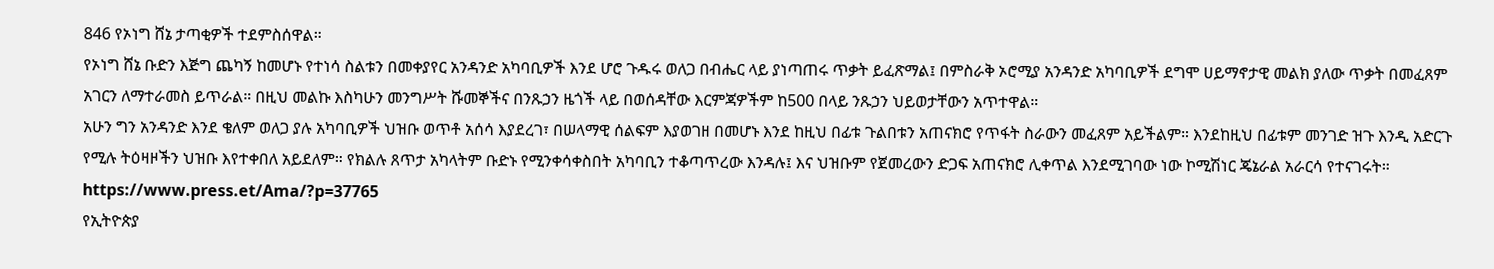846 የኦነግ ሸኔ ታጣቂዎች ተደምስሰዋል።
የኦነግ ሸኔ ቡድን እጅግ ጨካኝ ከመሆኑ የተነሳ ስልቱን በመቀያየር አንዳንድ አካባቢዎች እንደ ሆሮ ጉዱሩ ወለጋ በብሔር ላይ ያነጣጠሩ ጥቃት ይፈጽማል፤ በምስራቅ ኦሮሚያ አንዳንድ አካባቢዎች ደግሞ ሀይማኖታዊ መልክ ያለው ጥቃት በመፈጸም አገርን ለማተራመስ ይጥራል። በዚህ መልኩ እስካሁን መንግሥት ሹመኞችና በንጹኃን ዜጎች ላይ በወሰዳቸው እርምጃዎችም ከ500 በላይ ንጹኃን ህይወታቸውን አጥተዋል።
አሁን ግን አንዳንድ እንደ ቄለም ወለጋ ያሉ አካባቢዎች ህዝቡ ወጥቶ አሰሳ እያደረገ፣ በሠላማዊ ሰልፍም እያወገዘ በመሆኑ እንደ ከዚህ በፊቱ ጉልበቱን አጠናክሮ የጥፋት ስራውን መፈጸም አይችልም። እንደከዚህ በፊቱም መንገድ ዝጉ እንዲ አድርጉ የሚሉ ትዕዛዞችን ህዝቡ እየተቀበለ አይደለም። የክልሉ ጸጥታ አካላትም ቡድኑ የሚንቀሳቀስበት አካባቢን ተቆጣጥረው እንዳሉ፤ እና ህዝቡም የጀመረውን ድጋፍ አጠናክሮ ሊቀጥል እንደሚገባው ነው ኮሚሽነር ጄኔራል አራርሳ የተናገሩት።
https://www.press.et/Ama/?p=37765
የኢትዮጵያ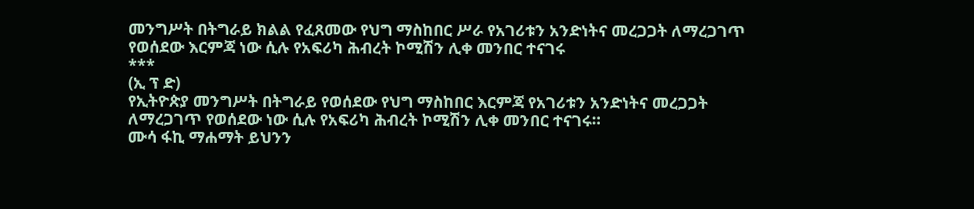መንግሥት በትግራይ ክልል የፈጸመው የህግ ማስከበር ሥራ የአገሪቱን አንድነትና መረጋጋት ለማረጋገጥ የወሰደው እርምጃ ነው ሲሉ የአፍሪካ ሕብረት ኮሚሽን ሊቀ መንበር ተናገሩ
***
(ኢ ፕ ድ)
የኢትዮጵያ መንግሥት በትግራይ የወሰደው የህግ ማስከበር እርምጃ የአገሪቱን አንድነትና መረጋጋት ለማረጋገጥ የወሰደው ነው ሲሉ የአፍሪካ ሕብረት ኮሚሽን ሊቀ መንበር ተናገሩ።
ሙሳ ፋኪ ማሐማት ይህንን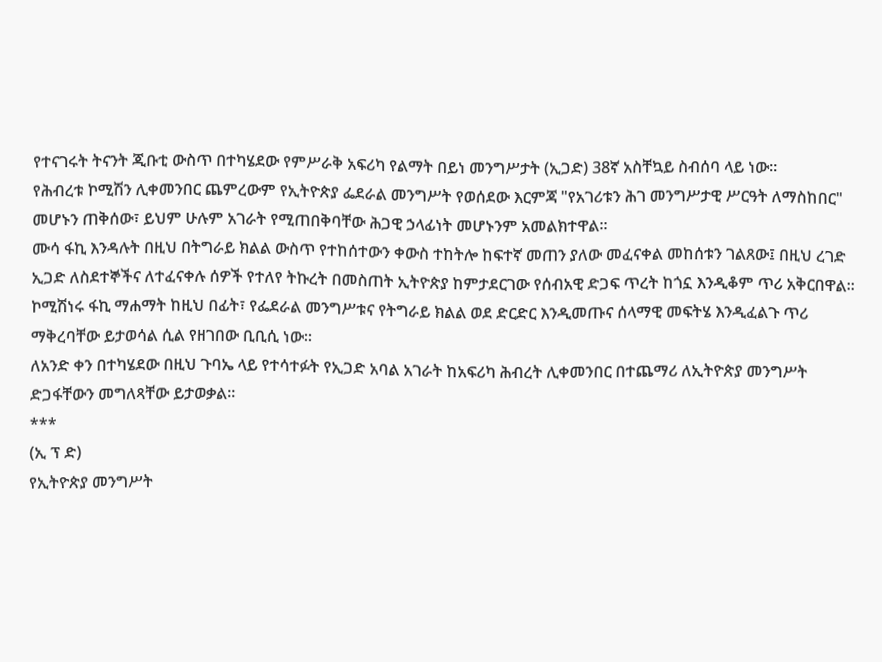የተናገሩት ትናንት ጂቡቲ ውስጥ በተካሄደው የምሥራቅ አፍሪካ የልማት በይነ መንግሥታት (ኢጋድ) 38ኛ አስቸኳይ ስብሰባ ላይ ነው።
የሕብረቱ ኮሚሽን ሊቀመንበር ጨምረውም የኢትዮጵያ ፌደራል መንግሥት የወሰደው እርምጃ "የአገሪቱን ሕገ መንግሥታዊ ሥርዓት ለማስከበር" መሆኑን ጠቅሰው፣ ይህም ሁሉም አገራት የሚጠበቅባቸው ሕጋዊ ኃላፊነት መሆኑንም አመልክተዋል።
ሙሳ ፋኪ እንዳሉት በዚህ በትግራይ ክልል ውስጥ የተከሰተውን ቀውስ ተከትሎ ከፍተኛ መጠን ያለው መፈናቀል መከሰቱን ገልጸው፤ በዚህ ረገድ ኢጋድ ለስደተኞችና ለተፈናቀሉ ሰዎች የተለየ ትኩረት በመስጠት ኢትዮጵያ ከምታደርገው የሰብአዊ ድጋፍ ጥረት ከጎኗ እንዲቆም ጥሪ አቅርበዋል።
ኮሚሽነሩ ፋኪ ማሐማት ከዚህ በፊት፣ የፌደራል መንግሥቱና የትግራይ ክልል ወደ ድርድር እንዲመጡና ሰላማዊ መፍትሄ እንዲፈልጉ ጥሪ ማቅረባቸው ይታወሳል ሲል የዘገበው ቢቢሲ ነው።
ለአንድ ቀን በተካሄደው በዚህ ጉባኤ ላይ የተሳተፉት የኢጋድ አባል አገራት ከአፍሪካ ሕብረት ሊቀመንበር በተጨማሪ ለኢትዮጵያ መንግሥት ድጋፋቸውን መግለጻቸው ይታወቃል።
***
(ኢ ፕ ድ)
የኢትዮጵያ መንግሥት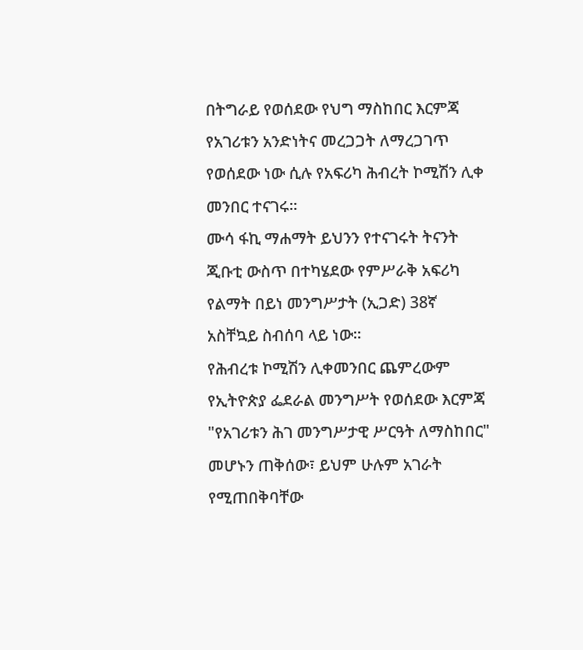በትግራይ የወሰደው የህግ ማስከበር እርምጃ የአገሪቱን አንድነትና መረጋጋት ለማረጋገጥ የወሰደው ነው ሲሉ የአፍሪካ ሕብረት ኮሚሽን ሊቀ መንበር ተናገሩ።
ሙሳ ፋኪ ማሐማት ይህንን የተናገሩት ትናንት ጂቡቲ ውስጥ በተካሄደው የምሥራቅ አፍሪካ የልማት በይነ መንግሥታት (ኢጋድ) 38ኛ አስቸኳይ ስብሰባ ላይ ነው።
የሕብረቱ ኮሚሽን ሊቀመንበር ጨምረውም የኢትዮጵያ ፌደራል መንግሥት የወሰደው እርምጃ "የአገሪቱን ሕገ መንግሥታዊ ሥርዓት ለማስከበር" መሆኑን ጠቅሰው፣ ይህም ሁሉም አገራት የሚጠበቅባቸው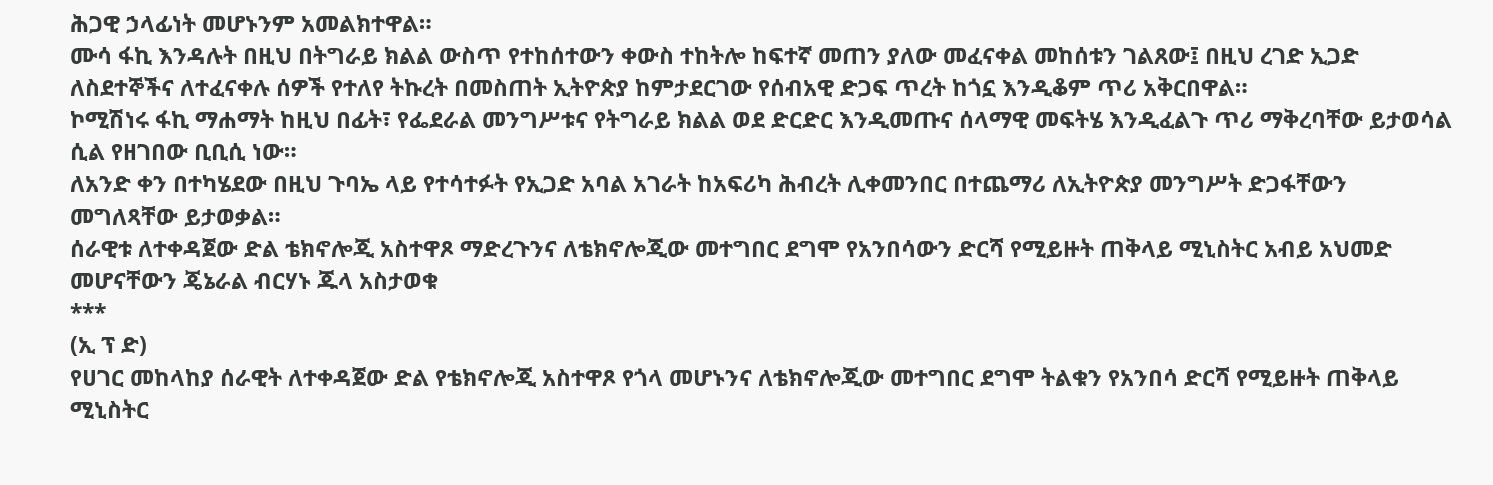ሕጋዊ ኃላፊነት መሆኑንም አመልክተዋል።
ሙሳ ፋኪ እንዳሉት በዚህ በትግራይ ክልል ውስጥ የተከሰተውን ቀውስ ተከትሎ ከፍተኛ መጠን ያለው መፈናቀል መከሰቱን ገልጸው፤ በዚህ ረገድ ኢጋድ ለስደተኞችና ለተፈናቀሉ ሰዎች የተለየ ትኩረት በመስጠት ኢትዮጵያ ከምታደርገው የሰብአዊ ድጋፍ ጥረት ከጎኗ እንዲቆም ጥሪ አቅርበዋል።
ኮሚሽነሩ ፋኪ ማሐማት ከዚህ በፊት፣ የፌደራል መንግሥቱና የትግራይ ክልል ወደ ድርድር እንዲመጡና ሰላማዊ መፍትሄ እንዲፈልጉ ጥሪ ማቅረባቸው ይታወሳል ሲል የዘገበው ቢቢሲ ነው።
ለአንድ ቀን በተካሄደው በዚህ ጉባኤ ላይ የተሳተፉት የኢጋድ አባል አገራት ከአፍሪካ ሕብረት ሊቀመንበር በተጨማሪ ለኢትዮጵያ መንግሥት ድጋፋቸውን መግለጻቸው ይታወቃል።
ሰራዊቱ ለተቀዳጀው ድል ቴክኖሎጂ አስተዋጾ ማድረጉንና ለቴክኖሎጂው መተግበር ደግሞ የአንበሳውን ድርሻ የሚይዙት ጠቅላይ ሚኒስትር አብይ አህመድ መሆናቸውን ጄኔራል ብርሃኑ ጁላ አስታወቁ
***
(ኢ ፕ ድ)
የሀገር መከላከያ ሰራዊት ለተቀዳጀው ድል የቴክኖሎጂ አስተዋጾ የጎላ መሆኑንና ለቴክኖሎጂው መተግበር ደግሞ ትልቁን የአንበሳ ድርሻ የሚይዙት ጠቅላይ ሚኒስትር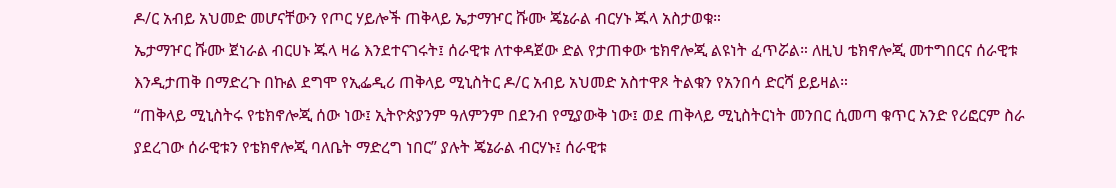ዶ/ር አብይ አህመድ መሆናቸውን የጦር ሃይሎች ጠቅላይ ኤታማዦር ሹሙ ጄኔራል ብርሃኑ ጁላ አስታወቁ።
ኤታማዦር ሹሙ ጀነራል ብርሀኑ ጁላ ዛሬ እንደተናገሩት፤ ሰራዊቱ ለተቀዳጀው ድል የታጠቀው ቴክኖሎጂ ልዩነት ፈጥሯል። ለዚህ ቴክኖሎጂ መተግበርና ሰራዊቱ እንዲታጠቅ በማድረጉ በኩል ደግሞ የኢፌዲሪ ጠቅላይ ሚኒስትር ዶ/ር አብይ አህመድ አስተዋጾ ትልቁን የአንበሳ ድርሻ ይይዛል።
“ጠቅላይ ሚኒስትሩ የቴክኖሎጂ ሰው ነው፤ ኢትዮጵያንም ዓለምንም በደንብ የሚያውቅ ነው፤ ወደ ጠቅላይ ሚኒስትርነት መንበር ሲመጣ ቁጥር አንድ የሪፎርም ስራ ያደረገው ሰራዊቱን የቴክኖሎጂ ባለቤት ማድረግ ነበር” ያሉት ጄኔራል ብርሃኑ፤ ሰራዊቱ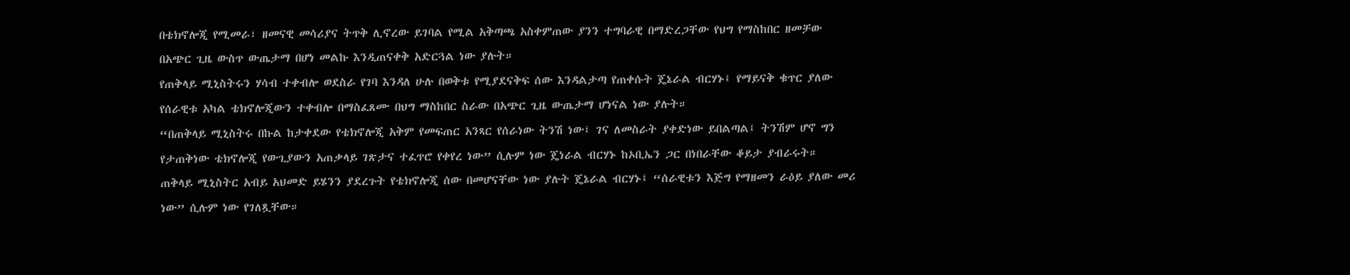በቴክኖሎጂ የሚመራ፣ ዘመናዊ መሳሪያና ትጥቅ ሊኖረው ይገባል የሚል አቅጣጫ አስቀምጠው ያንን ተግባራዊ በማድረጋቸው የህግ የማስከበር ዘመቻው በአጭር ጊዜ ውስጥ ውጤታማ በሆነ መልኩ እንዲጠናቀቅ አድርጓል ነው ያሉት።
የጠቅላይ ሚኒስትሩን ሃሳብ ተቀብሎ ወደስራ የገባ እንዳለ ሁሉ በወቅቱ የሚያደናቅፍ ሰው እንዳልታጣ የጠቀሱት ጄኔራል ብርሃኑ፤ የማይናቅ ቁጥር ያለው የሰራዊቱ አካል ቴክኖሎጂውን ተቀብሎ በማስፈጸሙ በህግ ማስከበር ስራው በአጭር ጊዜ ውጤታማ ሆነናል ነው ያሉት።
“በጠቅላይ ሚኒስትሩ በኩል ከታቀደው የቴክኖሎጂ አቅም የመፍጠር አንጻር የሰራነው ትንሽ ነው፤ ገና ለመስራት ያቀድነው ይበልጣል፤ ትንሽም ሆኖ ግን የታጠቅነው ቴክኖሎጂ የውጊያውን አጠቃላይ ገጽታና ተፈጥሮ የቀየረ ነው” ሲሉም ነው ጄነራል ብርሃኑ ከኦቢኤን ጋር በነበራቸው ቆይታ ያብራሩት።
ጠቅላይ ሚኒስትር አብይ አህመድ ይሄንን ያደረጉት የቴክኖሎጂ ሰው በመሆናቸው ነው ያሉት ጄኔራል ብርሃኑ፤ “ሰራዊቱን እጅግ የማዘመን ራዕይ ያለው መሪ ነው” ሲሉም ነው የገለጿቸው።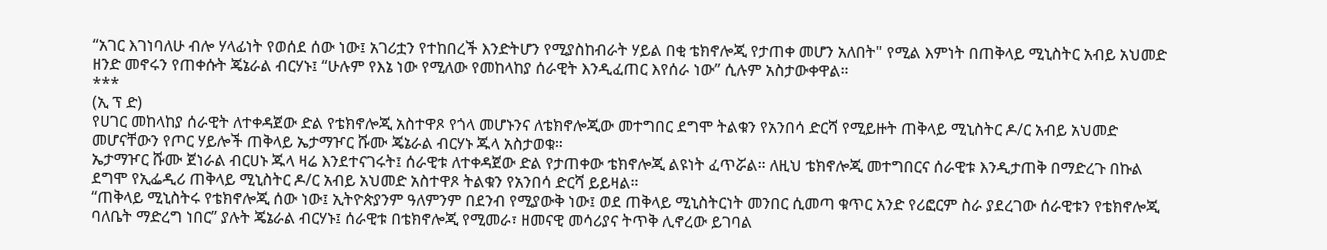“አገር እገነባለሁ ብሎ ሃላፊነት የወሰደ ሰው ነው፤ አገሪቷን የተከበረች እንድትሆን የሚያስከብራት ሃይል በቂ ቴክኖሎጂ የታጠቀ መሆን አለበት" የሚል እምነት በጠቅላይ ሚኒስትር አብይ አህመድ ዘንድ መኖሩን የጠቀሱት ጄኔራል ብርሃኑ፤ “ሁሉም የእኔ ነው የሚለው የመከላከያ ሰራዊት እንዲፈጠር እየሰራ ነው” ሲሉም አስታውቀዋል።
***
(ኢ ፕ ድ)
የሀገር መከላከያ ሰራዊት ለተቀዳጀው ድል የቴክኖሎጂ አስተዋጾ የጎላ መሆኑንና ለቴክኖሎጂው መተግበር ደግሞ ትልቁን የአንበሳ ድርሻ የሚይዙት ጠቅላይ ሚኒስትር ዶ/ር አብይ አህመድ መሆናቸውን የጦር ሃይሎች ጠቅላይ ኤታማዦር ሹሙ ጄኔራል ብርሃኑ ጁላ አስታወቁ።
ኤታማዦር ሹሙ ጀነራል ብርሀኑ ጁላ ዛሬ እንደተናገሩት፤ ሰራዊቱ ለተቀዳጀው ድል የታጠቀው ቴክኖሎጂ ልዩነት ፈጥሯል። ለዚህ ቴክኖሎጂ መተግበርና ሰራዊቱ እንዲታጠቅ በማድረጉ በኩል ደግሞ የኢፌዲሪ ጠቅላይ ሚኒስትር ዶ/ር አብይ አህመድ አስተዋጾ ትልቁን የአንበሳ ድርሻ ይይዛል።
“ጠቅላይ ሚኒስትሩ የቴክኖሎጂ ሰው ነው፤ ኢትዮጵያንም ዓለምንም በደንብ የሚያውቅ ነው፤ ወደ ጠቅላይ ሚኒስትርነት መንበር ሲመጣ ቁጥር አንድ የሪፎርም ስራ ያደረገው ሰራዊቱን የቴክኖሎጂ ባለቤት ማድረግ ነበር” ያሉት ጄኔራል ብርሃኑ፤ ሰራዊቱ በቴክኖሎጂ የሚመራ፣ ዘመናዊ መሳሪያና ትጥቅ ሊኖረው ይገባል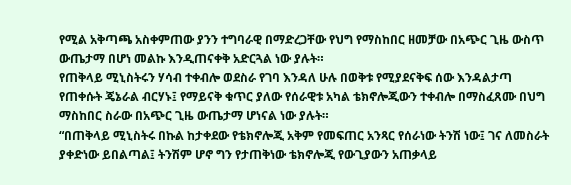የሚል አቅጣጫ አስቀምጠው ያንን ተግባራዊ በማድረጋቸው የህግ የማስከበር ዘመቻው በአጭር ጊዜ ውስጥ ውጤታማ በሆነ መልኩ እንዲጠናቀቅ አድርጓል ነው ያሉት።
የጠቅላይ ሚኒስትሩን ሃሳብ ተቀብሎ ወደስራ የገባ እንዳለ ሁሉ በወቅቱ የሚያደናቅፍ ሰው እንዳልታጣ የጠቀሱት ጄኔራል ብርሃኑ፤ የማይናቅ ቁጥር ያለው የሰራዊቱ አካል ቴክኖሎጂውን ተቀብሎ በማስፈጸሙ በህግ ማስከበር ስራው በአጭር ጊዜ ውጤታማ ሆነናል ነው ያሉት።
“በጠቅላይ ሚኒስትሩ በኩል ከታቀደው የቴክኖሎጂ አቅም የመፍጠር አንጻር የሰራነው ትንሽ ነው፤ ገና ለመስራት ያቀድነው ይበልጣል፤ ትንሽም ሆኖ ግን የታጠቅነው ቴክኖሎጂ የውጊያውን አጠቃላይ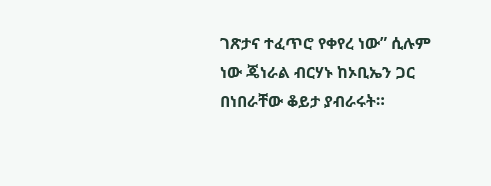ገጽታና ተፈጥሮ የቀየረ ነው” ሲሉም ነው ጄነራል ብርሃኑ ከኦቢኤን ጋር በነበራቸው ቆይታ ያብራሩት።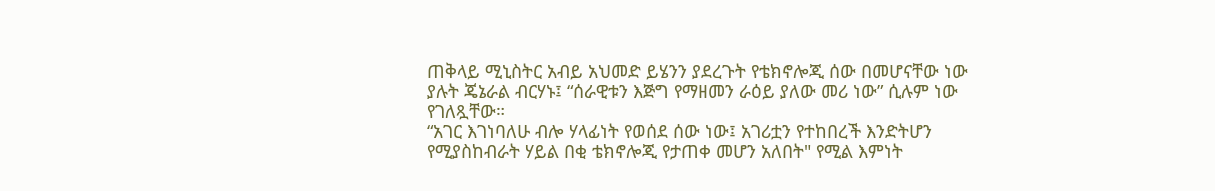ጠቅላይ ሚኒስትር አብይ አህመድ ይሄንን ያደረጉት የቴክኖሎጂ ሰው በመሆናቸው ነው ያሉት ጄኔራል ብርሃኑ፤ “ሰራዊቱን እጅግ የማዘመን ራዕይ ያለው መሪ ነው” ሲሉም ነው የገለጿቸው።
“አገር እገነባለሁ ብሎ ሃላፊነት የወሰደ ሰው ነው፤ አገሪቷን የተከበረች እንድትሆን የሚያስከብራት ሃይል በቂ ቴክኖሎጂ የታጠቀ መሆን አለበት" የሚል እምነት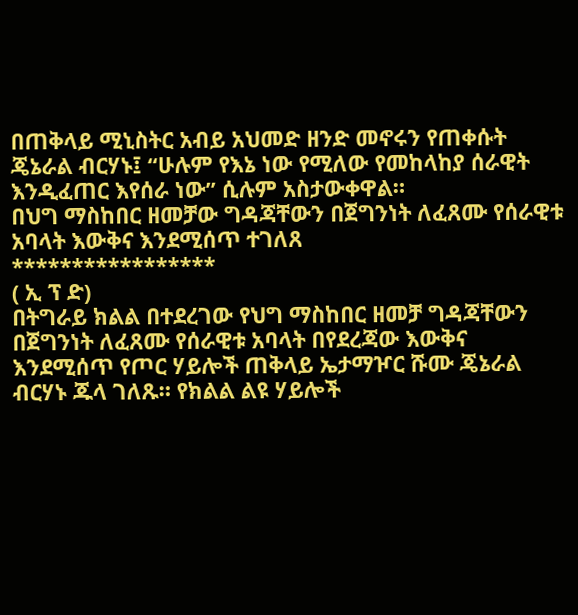በጠቅላይ ሚኒስትር አብይ አህመድ ዘንድ መኖሩን የጠቀሱት ጄኔራል ብርሃኑ፤ “ሁሉም የእኔ ነው የሚለው የመከላከያ ሰራዊት እንዲፈጠር እየሰራ ነው” ሲሉም አስታውቀዋል።
በህግ ማስከበር ዘመቻው ግዳጃቸውን በጀግንነት ለፈጸሙ የሰራዊቱ አባላት እውቅና እንደሚሰጥ ተገለጸ
*****************
( ኢ ፕ ድ)
በትግራይ ክልል በተደረገው የህግ ማስከበር ዘመቻ ግዳጃቸውን በጀግንነት ለፈጸሙ የሰራዊቱ አባላት በየደረጃው እውቅና እንደሚሰጥ የጦር ሃይሎች ጠቅላይ ኤታማዦር ሹሙ ጄኔራል ብርሃኑ ጁላ ገለጹ። የክልል ልዩ ሃይሎች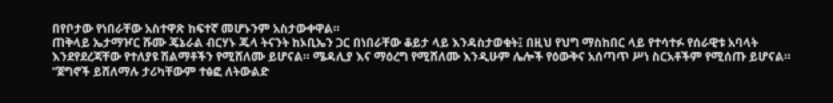በየቦታው የነበራቸው አስተዋጽ ከፍተኛ መሆኑንም አስታውቀዋል።
ጠቅላይ ኤታማዦር ሹሙ ጄኔራል ብርሃኑ ጁላ ትናንት ከኦቢኤን ጋር በነበራቸው ቆይታ ላይ እንዳስታወቁት፤ በዚህ የህግ ማስከበር ላይ የተሳተፉ የሰራዊቱ አባላት እንደየደረጃቸው የተለያዩ ሽልማቶችን የሚሸለሙ ይሆናል። ሜዳሊያ እና ማዕረግ የሚሸለሙ እንዲሁም ሌሎች የዕውቅና አሰጣጥ ሥነ ስርአቶችም የሚሰጡ ይሆናል።
“ጀግኖች ይሸለማሉ ታሪካቸውም ተፅፎ ለትውልድ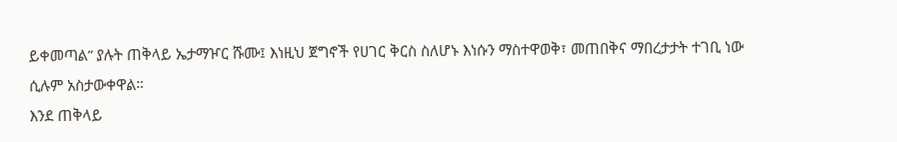ይቀመጣል” ያሉት ጠቅላይ ኤታማዦር ሹሙ፤ እነዚህ ጀግኖች የሀገር ቅርስ ስለሆኑ እነሱን ማስተዋወቅ፣ መጠበቅና ማበረታታት ተገቢ ነው ሲሉም አስታውቀዋል።
እንደ ጠቅላይ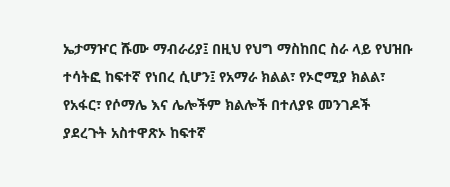ኤታማዦር ሹሙ ማብራሪያ፤ በዚህ የህግ ማስከበር ስራ ላይ የህዝቡ ተሳትፎ ከፍተኛ የነበረ ሲሆን፤ የአማራ ክልል፣ የኦሮሚያ ክልል፣ የአፋር፣ የሶማሌ እና ሌሎችም ክልሎች በተለያዩ መንገዶች ያደረጉት አስተዋጽኦ ከፍተኛ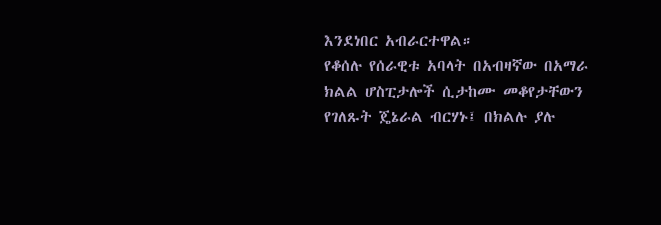እንደነበር አብራርተዋል።
የቆሰሉ የሰራዊቱ አባላት በአብዛኛው በአማራ ክልል ሆስፒታሎች ሲታከሙ መቆየታቸውን የገለጹት ጄኔራል ብርሃኑ፤ በክልሉ ያሉ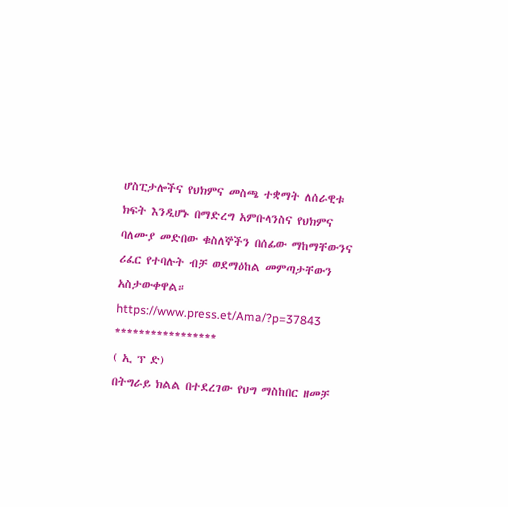ሆስፒታሎችና የህክምና መስጫ ተቋማት ለሰራዊቱ ክፍት እንዲሆኑ በማድረግ አምቡላንስና የህክምና ባለሙያ መድበው ቁስለኞችን በሰፊው ማከማቸውንና ሪፈር የተባሉት ብቻ ወደማዕከል መምጣታቸውን አስታውቀዋል።
https://www.press.et/Ama/?p=37843
*****************
( ኢ ፕ ድ)
በትግራይ ክልል በተደረገው የህግ ማስከበር ዘመቻ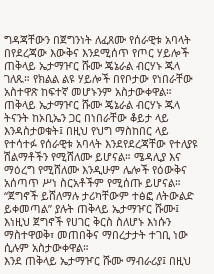ግዳጃቸውን በጀግንነት ለፈጸሙ የሰራዊቱ አባላት በየደረጃው እውቅና እንደሚሰጥ የጦር ሃይሎች ጠቅላይ ኤታማዦር ሹሙ ጄኔራል ብርሃኑ ጁላ ገለጹ። የክልል ልዩ ሃይሎች በየቦታው የነበራቸው አስተዋጽ ከፍተኛ መሆኑንም አስታውቀዋል።
ጠቅላይ ኤታማዦር ሹሙ ጄኔራል ብርሃኑ ጁላ ትናንት ከኦቢኤን ጋር በነበራቸው ቆይታ ላይ እንዳስታወቁት፤ በዚህ የህግ ማስከበር ላይ የተሳተፉ የሰራዊቱ አባላት እንደየደረጃቸው የተለያዩ ሽልማቶችን የሚሸለሙ ይሆናል። ሜዳሊያ እና ማዕረግ የሚሸለሙ እንዲሁም ሌሎች የዕውቅና አሰጣጥ ሥነ ስርአቶችም የሚሰጡ ይሆናል።
“ጀግኖች ይሸለማሉ ታሪካቸውም ተፅፎ ለትውልድ ይቀመጣል” ያሉት ጠቅላይ ኤታማዦር ሹሙ፤ እነዚህ ጀግኖች የሀገር ቅርስ ስለሆኑ እነሱን ማስተዋወቅ፣ መጠበቅና ማበረታታት ተገቢ ነው ሲሉም አስታውቀዋል።
እንደ ጠቅላይ ኤታማዦር ሹሙ ማብራሪያ፤ በዚህ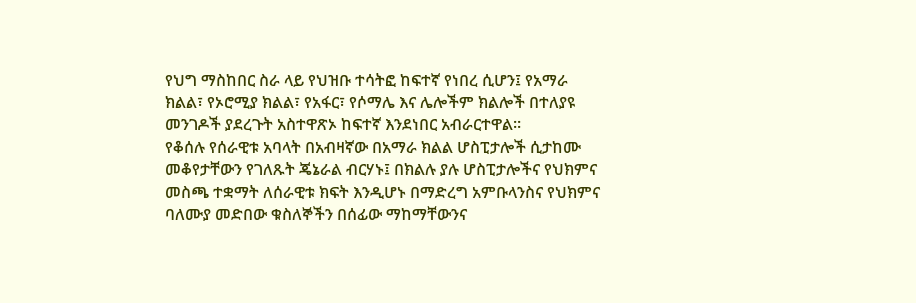የህግ ማስከበር ስራ ላይ የህዝቡ ተሳትፎ ከፍተኛ የነበረ ሲሆን፤ የአማራ ክልል፣ የኦሮሚያ ክልል፣ የአፋር፣ የሶማሌ እና ሌሎችም ክልሎች በተለያዩ መንገዶች ያደረጉት አስተዋጽኦ ከፍተኛ እንደነበር አብራርተዋል።
የቆሰሉ የሰራዊቱ አባላት በአብዛኛው በአማራ ክልል ሆስፒታሎች ሲታከሙ መቆየታቸውን የገለጹት ጄኔራል ብርሃኑ፤ በክልሉ ያሉ ሆስፒታሎችና የህክምና መስጫ ተቋማት ለሰራዊቱ ክፍት እንዲሆኑ በማድረግ አምቡላንስና የህክምና ባለሙያ መድበው ቁስለኞችን በሰፊው ማከማቸውንና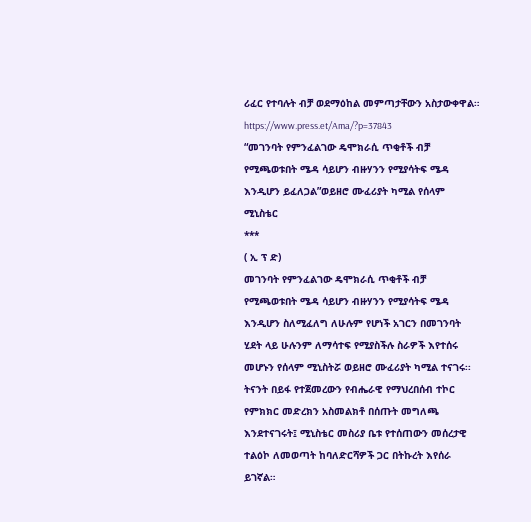ሪፈር የተባሉት ብቻ ወደማዕከል መምጣታቸውን አስታውቀዋል።
https://www.press.et/Ama/?p=37843
“መገንባት የምንፈልገው ዴሞክራሲ ጥቂቶች ብቻ የሚጫወቱበት ሜዳ ሳይሆን ብዙሃንን የሚያሳትፍ ሜዳ እንዲሆን ይፈለጋል”ወይዘሮ ሙፈሪያት ካሚል የሰላም ሚኒስቴር
***
( ኢ ፕ ድ)
መገንባት የምንፈልገው ዴሞክራሲ ጥቂቶች ብቻ የሚጫወቱበት ሜዳ ሳይሆን ብዙሃንን የሚያሳትፍ ሜዳ እንዲሆን ስለሚፈለግ ለሁሉም የሆነች አገርን በመገንባት ሂደት ላይ ሁሉንም ለማሳተፍ የሚያስችሉ ስራዎች እየተሰሩ መሆኑን የሰላም ሚኒስትሯ ወይዘሮ ሙፈሪያት ካሚል ተናገሩ፡፡
ትናንት በይፋ የተጀመረውን የብሔራዊ የማህረበሰብ ተኮር የምክክር መድረክን አስመልክቶ በሰጡት መግለጫ እንደተናገሩት፤ ሚኒስቴር መስሪያ ቤቱ የተሰጠውን መሰረታዊ ተልዕኮ ለመወጣት ከባለድርሻዎች ጋር በትኩረት እየሰራ ይገኛል።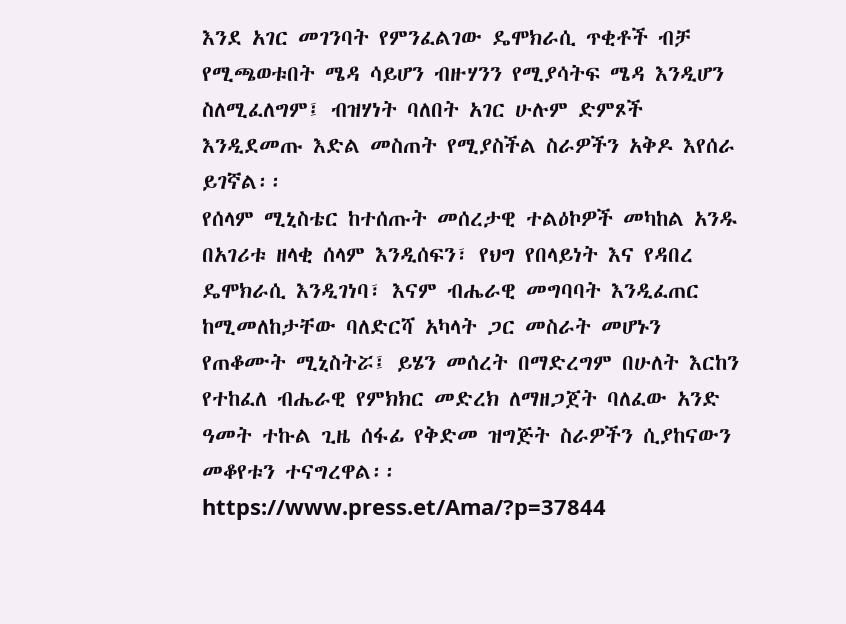እንደ አገር መገንባት የምንፈልገው ዴሞክራሲ ጥቂቶች ብቻ የሚጫወቱበት ሜዳ ሳይሆን ብዙሃንን የሚያሳትፍ ሜዳ እንዲሆን ስለሚፈለግም፤ ብዝሃነት ባለበት አገር ሁሉም ድምጾች እንዲደመጡ እድል መስጠት የሚያስችል ስራዎችን አቅዶ እየሰራ ይገኛል፡፡
የሰላም ሚኒስቴር ከተሰጡት መሰረታዊ ተልዕኮዎች መካከል አንዱ በአገሪቱ ዘላቂ ሰላም እንዲሰፍን፣ የህግ የበላይነት እና የዳበረ ዴሞክራሲ እንዲገነባ፣ እናም ብሔራዊ መግባባት እንዲፈጠር ከሚመለከታቸው ባለድርሻ አካላት ጋር መስራት መሆኑን የጠቆሙት ሚኒስትሯ፤ ይሄን መሰረት በማድረግም በሁለት እርከን የተከፈለ ብሔራዊ የምክክር መድረክ ለማዘጋጀት ባለፈው አንድ ዓመት ተኩል ጊዜ ሰፋፊ የቅድመ ዝግጅት ስራዎችን ሲያከናውን መቆየቱን ተናግረዋል፡፡
https://www.press.et/Ama/?p=37844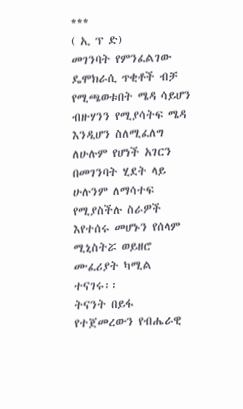***
( ኢ ፕ ድ)
መገንባት የምንፈልገው ዴሞክራሲ ጥቂቶች ብቻ የሚጫወቱበት ሜዳ ሳይሆን ብዙሃንን የሚያሳትፍ ሜዳ እንዲሆን ስለሚፈለግ ለሁሉም የሆነች አገርን በመገንባት ሂደት ላይ ሁሉንም ለማሳተፍ የሚያስችሉ ስራዎች እየተሰሩ መሆኑን የሰላም ሚኒስትሯ ወይዘሮ ሙፈሪያት ካሚል ተናገሩ፡፡
ትናንት በይፋ የተጀመረውን የብሔራዊ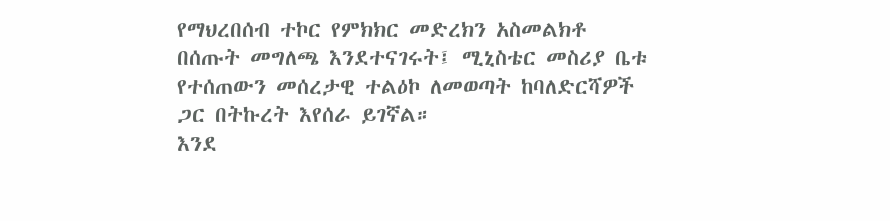የማህረበሰብ ተኮር የምክክር መድረክን አስመልክቶ በሰጡት መግለጫ እንደተናገሩት፤ ሚኒስቴር መስሪያ ቤቱ የተሰጠውን መሰረታዊ ተልዕኮ ለመወጣት ከባለድርሻዎች ጋር በትኩረት እየሰራ ይገኛል።
እንደ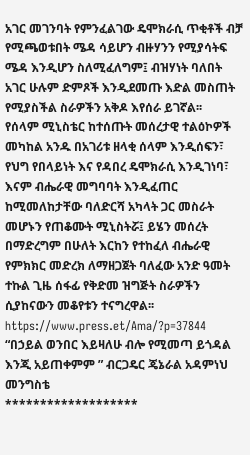አገር መገንባት የምንፈልገው ዴሞክራሲ ጥቂቶች ብቻ የሚጫወቱበት ሜዳ ሳይሆን ብዙሃንን የሚያሳትፍ ሜዳ እንዲሆን ስለሚፈለግም፤ ብዝሃነት ባለበት አገር ሁሉም ድምጾች እንዲደመጡ እድል መስጠት የሚያስችል ስራዎችን አቅዶ እየሰራ ይገኛል፡፡
የሰላም ሚኒስቴር ከተሰጡት መሰረታዊ ተልዕኮዎች መካከል አንዱ በአገሪቱ ዘላቂ ሰላም እንዲሰፍን፣ የህግ የበላይነት እና የዳበረ ዴሞክራሲ እንዲገነባ፣ እናም ብሔራዊ መግባባት እንዲፈጠር ከሚመለከታቸው ባለድርሻ አካላት ጋር መስራት መሆኑን የጠቆሙት ሚኒስትሯ፤ ይሄን መሰረት በማድረግም በሁለት እርከን የተከፈለ ብሔራዊ የምክክር መድረክ ለማዘጋጀት ባለፈው አንድ ዓመት ተኩል ጊዜ ሰፋፊ የቅድመ ዝግጅት ስራዎችን ሲያከናውን መቆየቱን ተናግረዋል፡፡
https://www.press.et/Ama/?p=37844
“በኃይል ወንበር እይዛለሁ ብሎ የሚመጣ ይጎዳል እንጂ አይጠቀምም ” ብርጋዴር ጄኔራል አዳምነህ መንግስቴ
*******************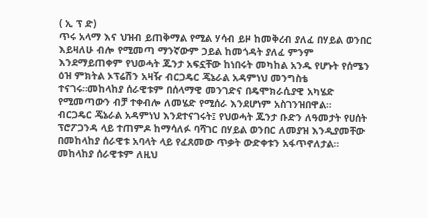( ኢ ፕ ድ)
ጥሩ አላማ እና ህዝብ ይጠቅማል የሚል ሃሳብ ይዞ ከመቅረብ ያለፈ በሃይል ወንበር እይዛለሁ ብሎ የሚመጣ ማንኛውም ኃይል ከመጎዳት ያለፈ ምንም እንደማይጠቀም የህወሓት ጁንታ አፍኗቸው ከነበሩት መካከል አንዱ የሆኑት የሰሜን ዕዝ ምክትል ኦፕሬሽን አዛዥ ብርጋዴር ጄኔራል አዳምነህ መንግስቴ ተናገሩ።መከላከያ ሰራዊቱም በሰላማዊ መንገድና በዴሞክራሲያዊ አካሄድ የሚመጣውን ብቻ ተቀብሎ ለመሄድ የሚሰራ እንደሆነም አስገንዝበዋል።
ብርጋዴር ጄኔራል አዳምነህ እንደተናገሩት፤ የህወሓት ጁንታ ቡድን ለዓመታት የሀሰት ፕሮፖጋንዳ ላይ ተጠምዶ ከማሳለፉ ባሻገር በሃይል ወንበር ለመያዝ እንዲያመቸው በመከላከያ ሰራዊቱ አባላት ላይ የፈጸመው ጥቃት ውድቀቱን አፋጥኖለታል።
መከላከያ ሰራዊቱም ለዚህ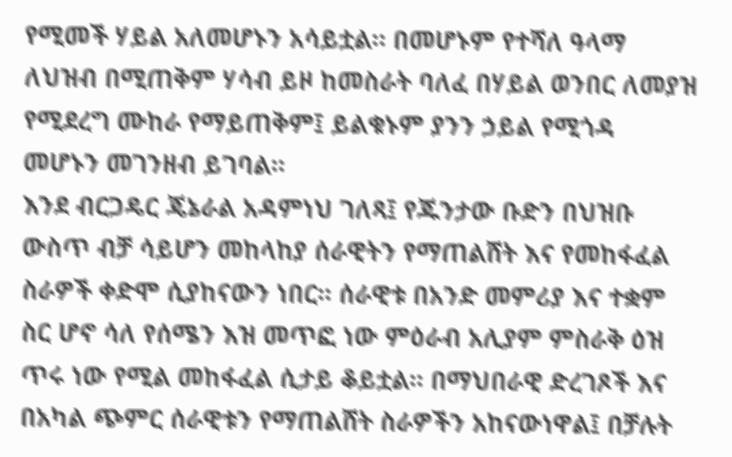የሚመች ሃይል አለመሆኑን አሳይቷል። በመሆኑም የተሻለ ዓላማ ለህዝብ በሚጠቅም ሃሳብ ይዞ ከመስራት ባለፈ በሃይል ወንበር ለመያዝ የሚደረግ ሙከራ የማይጠቅም፤ ይልቁኑም ያንን ኃይል የሚጎዳ መሆኑን መገንዘብ ይገባል፡፡
እንደ ብርጋዴር ጄኔራል አዳምነህ ገለጻ፤ የጁንታው ቡድን በህዝቡ ውስጥ ብቻ ሳይሆን መከላከያ ሰራዊትን የማጠልሸት እና የመከፋፈል ስራዎች ቀድሞ ሲያከናውን ነበር። ሰራዊቱ በአንድ መምሪያ እና ተቋም ስር ሆኖ ሳለ የሰሜን እዝ መጥፎ ነው ምዕራብ አሊያም ምስራቅ ዕዝ ጥሩ ነው የሚል መከፋፈል ሲታይ ቆይቷል። በማህበራዊ ድረገጾች እና በአካል ጭምር ሰራዊቱን የማጠልሸት ስራዎችን አከናውነዋል፤ በቻሉት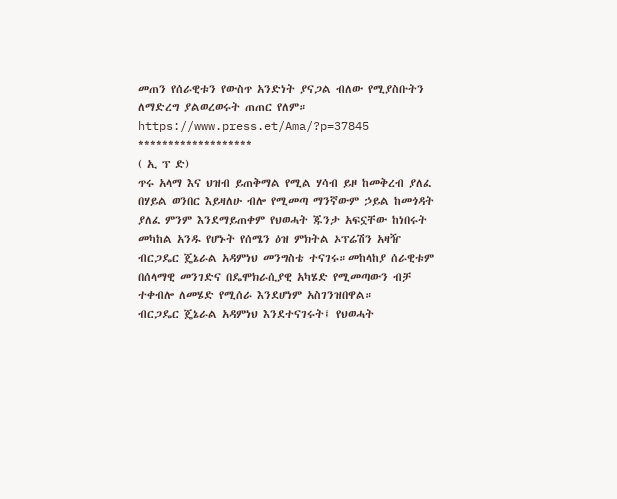መጠን የሰራዊቱን የውስጥ አንድነት ያናጋል ብለው የሚያስቡትን ለማድረግ ያልወረወሩት ጠጠር የለም።
https://www.press.et/Ama/?p=37845
*******************
( ኢ ፕ ድ)
ጥሩ አላማ እና ህዝብ ይጠቅማል የሚል ሃሳብ ይዞ ከመቅረብ ያለፈ በሃይል ወንበር እይዛለሁ ብሎ የሚመጣ ማንኛውም ኃይል ከመጎዳት ያለፈ ምንም እንደማይጠቀም የህወሓት ጁንታ አፍኗቸው ከነበሩት መካከል አንዱ የሆኑት የሰሜን ዕዝ ምክትል ኦፕሬሽን አዛዥ ብርጋዴር ጄኔራል አዳምነህ መንግስቴ ተናገሩ።መከላከያ ሰራዊቱም በሰላማዊ መንገድና በዴሞክራሲያዊ አካሄድ የሚመጣውን ብቻ ተቀብሎ ለመሄድ የሚሰራ እንደሆነም አስገንዝበዋል።
ብርጋዴር ጄኔራል አዳምነህ እንደተናገሩት፤ የህወሓት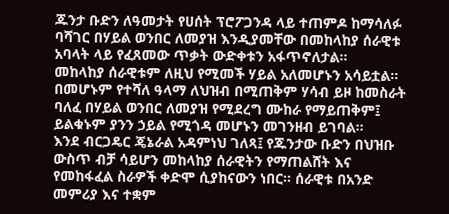ጁንታ ቡድን ለዓመታት የሀሰት ፕሮፖጋንዳ ላይ ተጠምዶ ከማሳለፉ ባሻገር በሃይል ወንበር ለመያዝ እንዲያመቸው በመከላከያ ሰራዊቱ አባላት ላይ የፈጸመው ጥቃት ውድቀቱን አፋጥኖለታል።
መከላከያ ሰራዊቱም ለዚህ የሚመች ሃይል አለመሆኑን አሳይቷል። በመሆኑም የተሻለ ዓላማ ለህዝብ በሚጠቅም ሃሳብ ይዞ ከመስራት ባለፈ በሃይል ወንበር ለመያዝ የሚደረግ ሙከራ የማይጠቅም፤ ይልቁኑም ያንን ኃይል የሚጎዳ መሆኑን መገንዘብ ይገባል፡፡
እንደ ብርጋዴር ጄኔራል አዳምነህ ገለጻ፤ የጁንታው ቡድን በህዝቡ ውስጥ ብቻ ሳይሆን መከላከያ ሰራዊትን የማጠልሸት እና የመከፋፈል ስራዎች ቀድሞ ሲያከናውን ነበር። ሰራዊቱ በአንድ መምሪያ እና ተቋም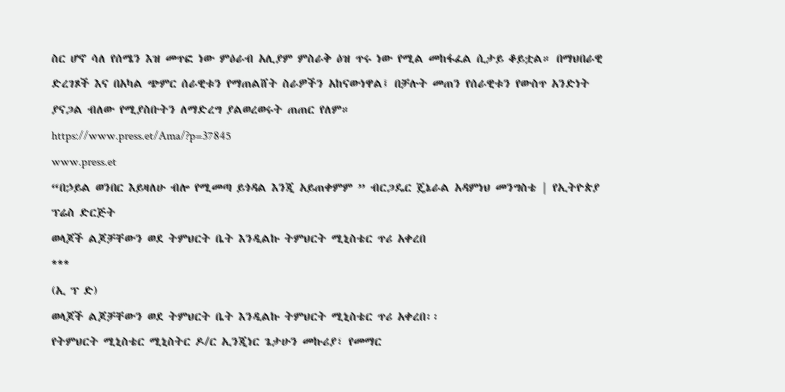ስር ሆኖ ሳለ የሰሜን እዝ መጥፎ ነው ምዕራብ አሊያም ምስራቅ ዕዝ ጥሩ ነው የሚል መከፋፈል ሲታይ ቆይቷል። በማህበራዊ ድረገጾች እና በአካል ጭምር ሰራዊቱን የማጠልሸት ስራዎችን አከናውነዋል፤ በቻሉት መጠን የሰራዊቱን የውስጥ አንድነት ያናጋል ብለው የሚያስቡትን ለማድረግ ያልወረወሩት ጠጠር የለም።
https://www.press.et/Ama/?p=37845
www.press.et
“በኃይል ወንበር እይዛለሁ ብሎ የሚመጣ ይጎዳል እንጂ አይጠቀምም ” ብርጋዴር ጄኔራል አዳምነህ መንግስቴ | የኢትዮጵያ ፕሬስ ድርጅት
ወላጆች ልጆቻቸውን ወደ ትምህርት ቤት እንዲልኩ ትምህርት ሚኒስቴር ጥሪ አቀረበ
***
(ኢ ፕ ድ)
ወላጆች ልጆቻቸውን ወደ ትምህርት ቤት እንዲልኩ ትምህርት ሚኒስቴር ጥሪ አቀረበ፡፡
የትምህርት ሚኒስቴር ሚኒስትር ዶ/ር ኢንጂነር ጌታሁን መኩሪያ፣ የመማር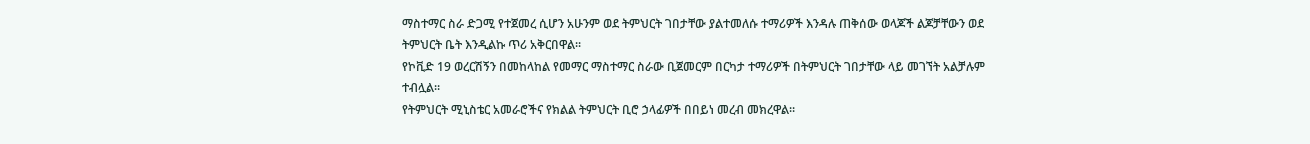ማስተማር ስራ ድጋሚ የተጀመረ ሲሆን አሁንም ወደ ትምህርት ገበታቸው ያልተመለሱ ተማሪዎች እንዳሉ ጠቅሰው ወላጆች ልጆቻቸውን ወደ ትምህርት ቤት እንዲልኩ ጥሪ አቅርበዋል፡፡
የኮቪድ 19 ወረርሽኝን በመከላከል የመማር ማስተማር ስራው ቢጀመርም በርካታ ተማሪዎች በትምህርት ገበታቸው ላይ መገኘት አልቻሉም ተብሏል።
የትምህርት ሚኒስቴር አመራሮችና የክልል ትምህርት ቢሮ ኃላፊዎች በበይነ መረብ መክረዋል።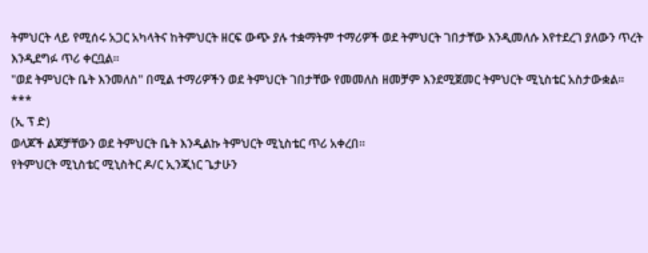ትምህርት ላይ የሚሰሩ አጋር አካላትና ከትምህርት ዘርፍ ውጭ ያሉ ተቋማትም ተማሪዎች ወደ ትምህርት ገበታቸው እንዲመለሱ እየተደረገ ያለውን ጥረት እንዲደግፉ ጥሪ ቀርቧል፡፡
"ወደ ትምህርት ቤት እንመለስ" በሚል ተማሪዎችን ወደ ትምህርት ገበታቸው የመመለስ ዘመቻም እንደሚጀመር ትምህርት ሚኒስቴር አስታውቋል፡፡
***
(ኢ ፕ ድ)
ወላጆች ልጆቻቸውን ወደ ትምህርት ቤት እንዲልኩ ትምህርት ሚኒስቴር ጥሪ አቀረበ፡፡
የትምህርት ሚኒስቴር ሚኒስትር ዶ/ር ኢንጂነር ጌታሁን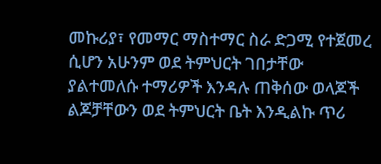መኩሪያ፣ የመማር ማስተማር ስራ ድጋሚ የተጀመረ ሲሆን አሁንም ወደ ትምህርት ገበታቸው ያልተመለሱ ተማሪዎች እንዳሉ ጠቅሰው ወላጆች ልጆቻቸውን ወደ ትምህርት ቤት እንዲልኩ ጥሪ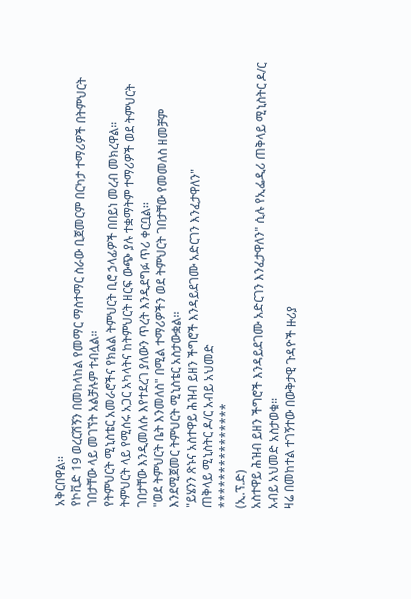አቅርበዋል፡፡
የኮቪድ 19 ወረርሽኝን በመከላከል የመማር ማስተማር ስራው ቢጀመርም በርካታ ተማሪዎች በትምህርት ገበታቸው ላይ መገኘት አልቻሉም ተብሏል።
የትምህርት ሚኒስቴር አመራሮችና የክልል ትምህርት ቢሮ ኃላፊዎች በበይነ መረብ መክረዋል።
ትምህርት ላይ የሚሰሩ አጋር አካላትና ከትምህርት ዘርፍ ውጭ ያሉ ተቋማትም ተማሪዎች ወደ ትምህርት ገበታቸው እንዲመለሱ እየተደረገ ያለውን ጥረት እንዲደግፉ ጥሪ ቀርቧል፡፡
"ወደ ትምህርት ቤት እንመለስ" በሚል ተማሪዎችን ወደ ትምህርት ገበታቸው የመመለስ ዘመቻም እንደሚጀመር ትምህርት ሚኒስቴር አስታውቋል፡፡
"ይሄንን ጽኑና አስተዋይ ሕዝብ ይዘን ችግሮች እንዳይደገሙ አድርገን እንፈታዋለን"
ጠቅላይ ሚኒስትር ዶ/ር አብይ አህመድ
***************
(ኢ.ፕ.ድ)
አስተዋይ ሕዝብ ይዘን ችግሮች እንዳይደገሙ አድርገን እንፈታዋለን" ሲሉ የኢፌዲሪ ጠቅላይ ሚኒስትር ዶ/ር አብይ አህመድ አስታወቁ።
ዛሬ በመከተል ተገኝተው በውቅታዊ ጉዳዮች ዙሪያ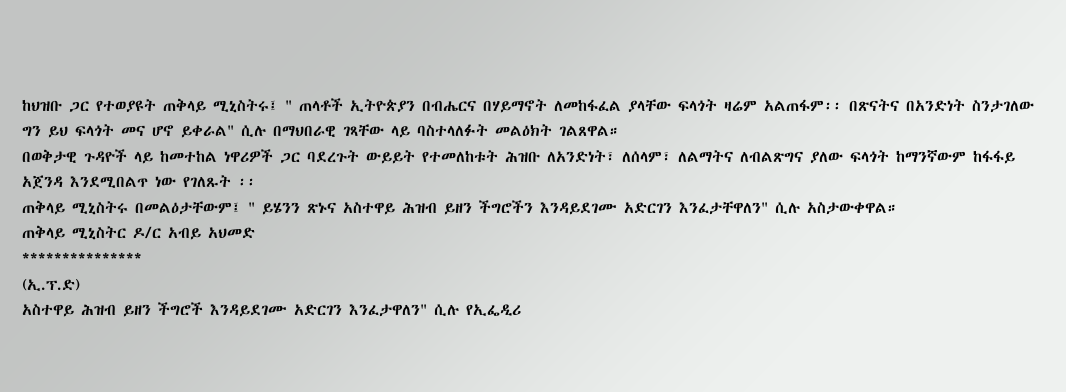ከህዝቡ ጋር የተወያዩት ጠቅላይ ሚኒስትሩ፤ " ጠላቶች ኢትዮጵያን በብሔርና በሃይማኖት ለመከፋፈል ያላቸው ፍላጎት ዛሬም አልጠፋም፡፡ በጽናትና በአንድነት ስንታገለው ግን ይህ ፍላጎት መና ሆኖ ይቀራል" ሲሉ በማህበራዊ ገጻቸው ላይ ባስተላለፉት መልዕክት ገልጸዋል።
በወቅታዊ ጉዳዮች ላይ ከመተከል ነዋሪዎች ጋር ባደረጉት ውይይት የተመለከቱት ሕዝቡ ለአንድነት፣ ለሰላም፣ ለልማትና ለብልጽግና ያለው ፍላጎት ከማንኛውም ከፋፋይ አጀንዳ እንደሚበልጥ ነው የገለጹት ፡፡
ጠቅላይ ሚኒስትሩ በመልዕታቸውም፤ " ይሄንን ጽኑና አስተዋይ ሕዝብ ይዘን ችግሮችን እንዳይደገሙ አድርገን እንፈታቸዋለን" ሲሉ አስታውቀዋል።
ጠቅላይ ሚኒስትር ዶ/ር አብይ አህመድ
***************
(ኢ.ፕ.ድ)
አስተዋይ ሕዝብ ይዘን ችግሮች እንዳይደገሙ አድርገን እንፈታዋለን" ሲሉ የኢፌዲሪ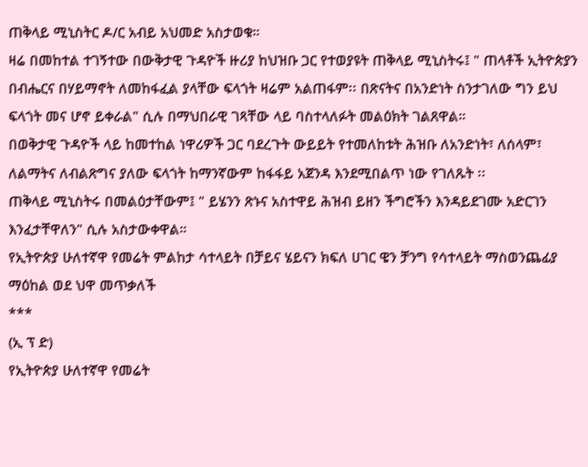ጠቅላይ ሚኒስትር ዶ/ር አብይ አህመድ አስታወቁ።
ዛሬ በመከተል ተገኝተው በውቅታዊ ጉዳዮች ዙሪያ ከህዝቡ ጋር የተወያዩት ጠቅላይ ሚኒስትሩ፤ " ጠላቶች ኢትዮጵያን በብሔርና በሃይማኖት ለመከፋፈል ያላቸው ፍላጎት ዛሬም አልጠፋም፡፡ በጽናትና በአንድነት ስንታገለው ግን ይህ ፍላጎት መና ሆኖ ይቀራል" ሲሉ በማህበራዊ ገጻቸው ላይ ባስተላለፉት መልዕክት ገልጸዋል።
በወቅታዊ ጉዳዮች ላይ ከመተከል ነዋሪዎች ጋር ባደረጉት ውይይት የተመለከቱት ሕዝቡ ለአንድነት፣ ለሰላም፣ ለልማትና ለብልጽግና ያለው ፍላጎት ከማንኛውም ከፋፋይ አጀንዳ እንደሚበልጥ ነው የገለጹት ፡፡
ጠቅላይ ሚኒስትሩ በመልዕታቸውም፤ " ይሄንን ጽኑና አስተዋይ ሕዝብ ይዘን ችግሮችን እንዳይደገሙ አድርገን እንፈታቸዋለን" ሲሉ አስታውቀዋል።
የኢትዮጵያ ሁለተኛዋ የመሬት ምልከታ ሳተላይት በቻይና ሄይናን ክፍለ ሀገር ዌን ቻንግ የሳተላይት ማስወንጨፊያ ማዕከል ወደ ህዋ መጥቃለች
***
(ኢ ፕ ድ)
የኢትዮጵያ ሁለተኛዋ የመሬት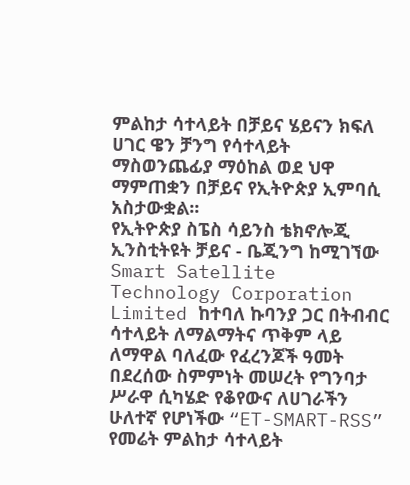ምልከታ ሳተላይት በቻይና ሄይናን ክፍለ ሀገር ዌን ቻንግ የሳተላይት ማስወንጨፊያ ማዕከል ወደ ህዋ ማምጠቋን በቻይና የኢትዮጵያ ኢምባሲ አስታውቋል፡፡
የኢትዮጵያ ስፔስ ሳይንስ ቴክኖሎጂ ኢንስቲትዩት ቻይና - ቤጂንግ ከሚገኘው Smart Satellite Technology Corporation Limited ከተባለ ኩባንያ ጋር በትብብር ሳተላይት ለማልማትና ጥቅም ላይ ለማዋል ባለፈው የፈረንጆች ዓመት በደረሰው ስምምነት መሠረት የግንባታ ሥራዋ ሲካሄድ የቆየውና ለሀገራችን ሁለተኛ የሆነችው “ET-SMART-RSS” የመሬት ምልከታ ሳተላይት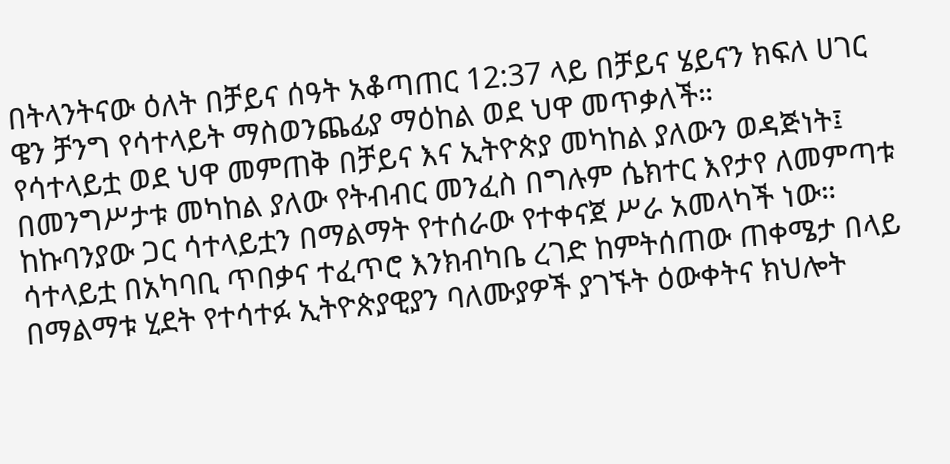በትላንትናው ዕለት በቻይና ሰዓት አቆጣጠር 12:37 ላይ በቻይና ሄይናን ክፍለ ሀገር ዌን ቻንግ የሳተላይት ማስወንጨፊያ ማዕከል ወደ ህዋ መጥቃለች።
የሳተላይቷ ወደ ህዋ መምጠቅ በቻይና እና ኢትዮጵያ መካከል ያለውን ወዳጅነት፤ በመንግሥታቱ መካከል ያለው የትብብር መንፈስ በግሉም ሴክተር እየታየ ለመምጣቱ ከኩባንያው ጋር ሳተላይቷን በማልማት የተሰራው የተቀናጀ ሥራ አመላካች ነው።
ሳተላይቷ በአካባቢ ጥበቃና ተፈጥሮ እንክብካቤ ረገድ ከምትሰጠው ጠቀሜታ በላይ በማልማቱ ሂደት የተሳተፉ ኢትዮጵያዊያን ባለሙያዎች ያገኙት ዕውቀትና ክህሎት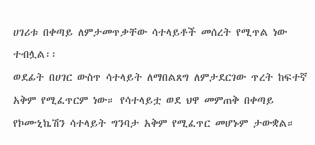ሀገሪቱ በቀጣይ ለምታመጥቃቸው ሳተላይቶች መሰረት የሚጥል ነው ተብሏል፡፡
ወደፊት በሀገር ውስጥ ሳተላይት ለማበልጸግ ለምታደርገው ጥረት ከፍተኛ አቅም የሚፈጥርም ነው። የሳተላይቷ ወደ ህዋ መምጠቅ በቀጣይ የኮሙኒኬሽን ሳተላይት ግንባታ አቅም የሚፈጥር መሆኑም ታውቋል።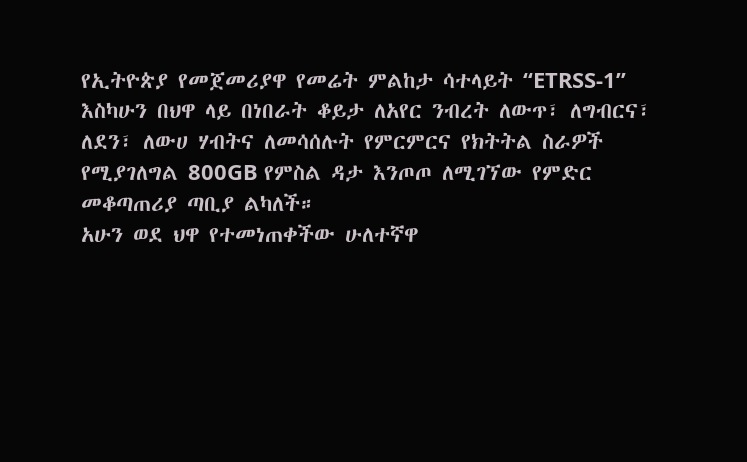የኢትዮጵያ የመጀመሪያዋ የመሬት ምልከታ ሳተላይት “ETRSS-1” እስካሁን በህዋ ላይ በነበራት ቆይታ ለአየር ንብረት ለውጥ፣ ለግብርና፣ ለደን፣ ለውሀ ሃብትና ለመሳሰሉት የምርምርና የክትትል ስራዎች የሚያገለግል 800GB የምስል ዳታ እንጦጦ ለሚገኘው የምድር መቆጣጠሪያ ጣቢያ ልካለች።
አሁን ወደ ህዋ የተመነጠቀችው ሁለተኛዋ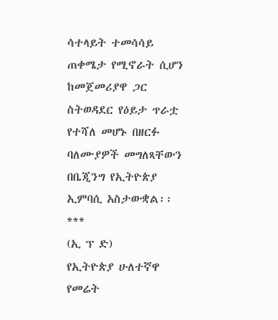ሳተላይት ተመሳሳይ ጠቀሜታ የሚኖራት ሲሆን ከመጀመሪያዋ ጋር ስትወዳደር የዕይታ ጥራቷ የተሻለ መሆኑ በዘርፉ ባለሙያዎች መግለጻቸውን በቤጂንግ የኢትዮጵያ ኢምባሲ አስታውቋል፡፡
***
(ኢ ፕ ድ)
የኢትዮጵያ ሁለተኛዋ የመሬት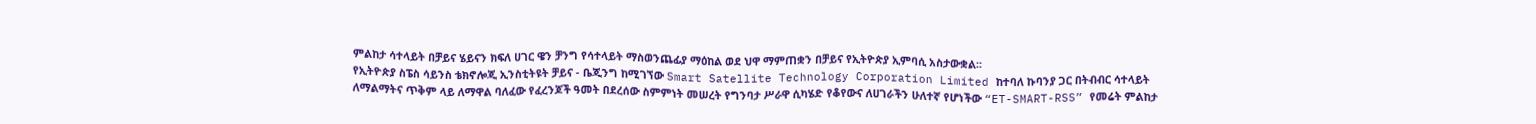ምልከታ ሳተላይት በቻይና ሄይናን ክፍለ ሀገር ዌን ቻንግ የሳተላይት ማስወንጨፊያ ማዕከል ወደ ህዋ ማምጠቋን በቻይና የኢትዮጵያ ኢምባሲ አስታውቋል፡፡
የኢትዮጵያ ስፔስ ሳይንስ ቴክኖሎጂ ኢንስቲትዩት ቻይና - ቤጂንግ ከሚገኘው Smart Satellite Technology Corporation Limited ከተባለ ኩባንያ ጋር በትብብር ሳተላይት ለማልማትና ጥቅም ላይ ለማዋል ባለፈው የፈረንጆች ዓመት በደረሰው ስምምነት መሠረት የግንባታ ሥራዋ ሲካሄድ የቆየውና ለሀገራችን ሁለተኛ የሆነችው “ET-SMART-RSS” የመሬት ምልከታ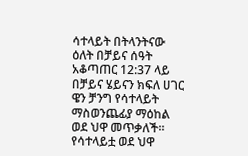ሳተላይት በትላንትናው ዕለት በቻይና ሰዓት አቆጣጠር 12:37 ላይ በቻይና ሄይናን ክፍለ ሀገር ዌን ቻንግ የሳተላይት ማስወንጨፊያ ማዕከል ወደ ህዋ መጥቃለች።
የሳተላይቷ ወደ ህዋ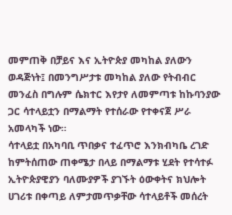መምጠቅ በቻይና እና ኢትዮጵያ መካከል ያለውን ወዳጅነት፤ በመንግሥታቱ መካከል ያለው የትብብር መንፈስ በግሉም ሴክተር እየታየ ለመምጣቱ ከኩባንያው ጋር ሳተላይቷን በማልማት የተሰራው የተቀናጀ ሥራ አመላካች ነው።
ሳተላይቷ በአካባቢ ጥበቃና ተፈጥሮ እንክብካቤ ረገድ ከምትሰጠው ጠቀሜታ በላይ በማልማቱ ሂደት የተሳተፉ ኢትዮጵያዊያን ባለሙያዎች ያገኙት ዕውቀትና ክህሎት ሀገሪቱ በቀጣይ ለምታመጥቃቸው ሳተላይቶች መሰረት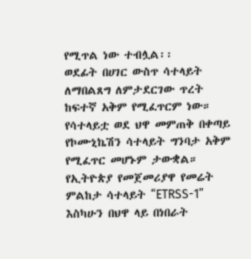የሚጥል ነው ተብሏል፡፡
ወደፊት በሀገር ውስጥ ሳተላይት ለማበልጸግ ለምታደርገው ጥረት ከፍተኛ አቅም የሚፈጥርም ነው። የሳተላይቷ ወደ ህዋ መምጠቅ በቀጣይ የኮሙኒኬሽን ሳተላይት ግንባታ አቅም የሚፈጥር መሆኑም ታውቋል።
የኢትዮጵያ የመጀመሪያዋ የመሬት ምልከታ ሳተላይት “ETRSS-1” እስካሁን በህዋ ላይ በነበራት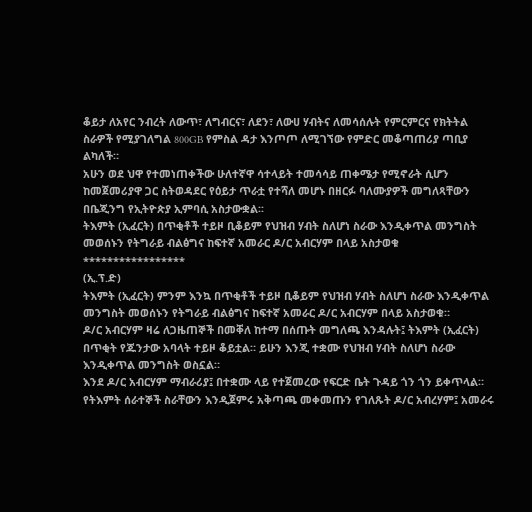ቆይታ ለአየር ንብረት ለውጥ፣ ለግብርና፣ ለደን፣ ለውሀ ሃብትና ለመሳሰሉት የምርምርና የክትትል ስራዎች የሚያገለግል 800GB የምስል ዳታ እንጦጦ ለሚገኘው የምድር መቆጣጠሪያ ጣቢያ ልካለች።
አሁን ወደ ህዋ የተመነጠቀችው ሁለተኛዋ ሳተላይት ተመሳሳይ ጠቀሜታ የሚኖራት ሲሆን ከመጀመሪያዋ ጋር ስትወዳደር የዕይታ ጥራቷ የተሻለ መሆኑ በዘርፉ ባለሙያዎች መግለጻቸውን በቤጂንግ የኢትዮጵያ ኢምባሲ አስታውቋል፡፡
ትእምት (ኢፈርት) በጥቂቶች ተይዞ ቢቆይም የህዝብ ሃብት ስለሆነ ስራው እንዲቀጥል መንግስት መወሰኑን የትግራይ ብልፅግና ከፍተኛ አመራር ዶ/ር አብርሃም በላይ አስታወቁ
*****************
(ኢ.ፕ.ድ)
ትእምት (ኢፈርት) ምንም እንኳ በጥቂቶች ተይዞ ቢቆይም የህዝብ ሃብት ስለሆነ ስራው እንዲቀጥል መንግስት መወሰኑን የትግራይ ብልፅግና ከፍተኛ አመራር ዶ/ር አብርሃም በላይ አስታወቁ።
ዶ/ር አብርሃም ዛሬ ለጋዜጠኞች በመቐለ ከተማ በሰጡት መግለጫ እንዳሉት፤ ትእምት (ኢፈርት) በጥቂት የጁንታው አባላት ተይዞ ቆይቷል። ይሁን እንጂ ተቋሙ የህዝብ ሃብት ስለሆነ ስራው እንዲቀጥል መንግስት ወስኗል።
እንደ ዶ/ር አብርሃም ማብራሪያ፤ በተቋሙ ላይ የተጀመረው የፍርድ ቤት ጉዳይ ጎን ጎን ይቀጥላል።
የትእምት ሰራተኞች ስራቸውን እንዲጀምሩ አቅጣጫ መቀመጡን የገለጹት ዶ/ር አብረሃም፤ አመራሩ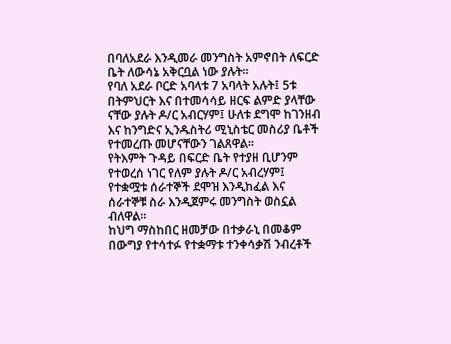በባለአደራ እንዲመራ መንግስት አምኖበት ለፍርድ ቤት ለውሳኔ አቅርቧል ነው ያሉት።
የባለ አደራ ቦርድ አባላቱ 7 አባላት አሉት፤ 5ቱ በትምህርት እና በተመሳሳይ ዘርፍ ልምድ ያላቸው ናቸው ያሉት ዶ/ር አብርሃም፤ ሁለቱ ደግሞ ከገንዘብ እና ከንግድና ኢንዱስትሪ ሚኒስቴር መስሪያ ቤቶች የተመረጡ መሆናቸውን ገልጸዋል።
የትእምት ጉዳይ በፍርድ ቤት የተያዘ ቢሆንም የተወረሰ ነገር የለም ያሉት ዶ/ር አብረሃም፤ የተቋሟቱ ሰራተኞች ደሞዝ እንዲከፈል እና ሰራተኞቹ ስራ እንዲጀምሩ መንግስት ወስኗል ብለዋል።
ከህግ ማስከበር ዘመቻው በተቃራኒ በመቆም በውግያ የተሳተፉ የተቋማቱ ተንቀሳቃሽ ንብረቶች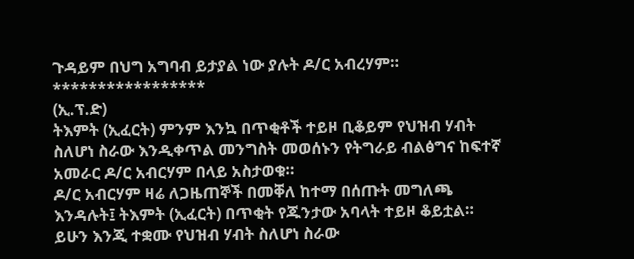ጉዳይም በህግ አግባብ ይታያል ነው ያሉት ዶ/ር አብረሃም።
*****************
(ኢ.ፕ.ድ)
ትእምት (ኢፈርት) ምንም እንኳ በጥቂቶች ተይዞ ቢቆይም የህዝብ ሃብት ስለሆነ ስራው እንዲቀጥል መንግስት መወሰኑን የትግራይ ብልፅግና ከፍተኛ አመራር ዶ/ር አብርሃም በላይ አስታወቁ።
ዶ/ር አብርሃም ዛሬ ለጋዜጠኞች በመቐለ ከተማ በሰጡት መግለጫ እንዳሉት፤ ትእምት (ኢፈርት) በጥቂት የጁንታው አባላት ተይዞ ቆይቷል። ይሁን እንጂ ተቋሙ የህዝብ ሃብት ስለሆነ ስራው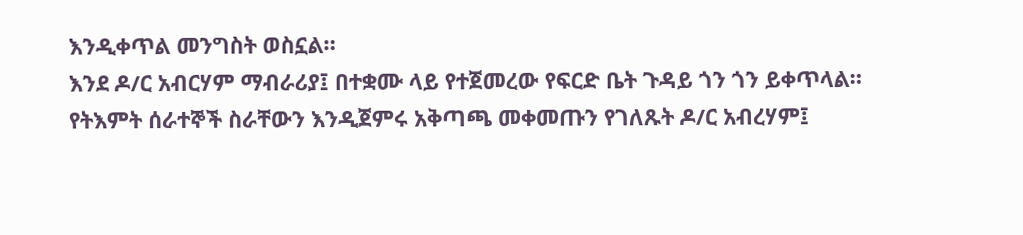እንዲቀጥል መንግስት ወስኗል።
እንደ ዶ/ር አብርሃም ማብራሪያ፤ በተቋሙ ላይ የተጀመረው የፍርድ ቤት ጉዳይ ጎን ጎን ይቀጥላል።
የትእምት ሰራተኞች ስራቸውን እንዲጀምሩ አቅጣጫ መቀመጡን የገለጹት ዶ/ር አብረሃም፤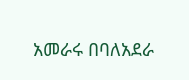አመራሩ በባለአደራ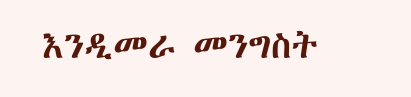እንዲመራ መንግስት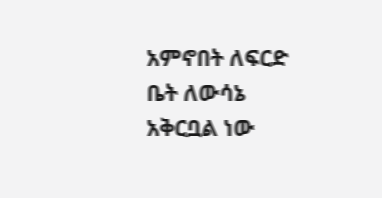አምኖበት ለፍርድ ቤት ለውሳኔ አቅርቧል ነው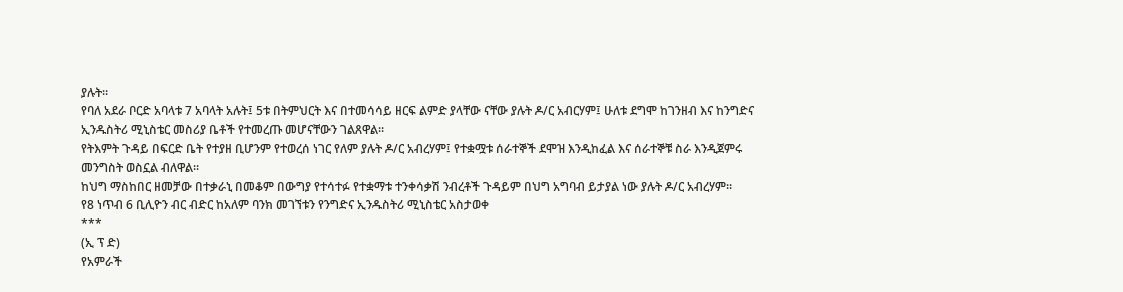ያሉት።
የባለ አደራ ቦርድ አባላቱ 7 አባላት አሉት፤ 5ቱ በትምህርት እና በተመሳሳይ ዘርፍ ልምድ ያላቸው ናቸው ያሉት ዶ/ር አብርሃም፤ ሁለቱ ደግሞ ከገንዘብ እና ከንግድና ኢንዱስትሪ ሚኒስቴር መስሪያ ቤቶች የተመረጡ መሆናቸውን ገልጸዋል።
የትእምት ጉዳይ በፍርድ ቤት የተያዘ ቢሆንም የተወረሰ ነገር የለም ያሉት ዶ/ር አብረሃም፤ የተቋሟቱ ሰራተኞች ደሞዝ እንዲከፈል እና ሰራተኞቹ ስራ እንዲጀምሩ መንግስት ወስኗል ብለዋል።
ከህግ ማስከበር ዘመቻው በተቃራኒ በመቆም በውግያ የተሳተፉ የተቋማቱ ተንቀሳቃሽ ንብረቶች ጉዳይም በህግ አግባብ ይታያል ነው ያሉት ዶ/ር አብረሃም።
የ8 ነጥብ 6 ቢሊዮን ብር ብድር ከአለም ባንክ መገኘቱን የንግድና ኢንዱስትሪ ሚኒስቴር አስታወቀ
***
(ኢ ፕ ድ)
የአምራች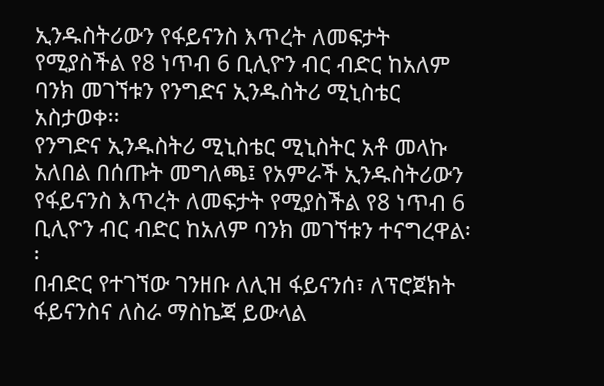ኢንዱስትሪውን የፋይናንስ እጥረት ለመፍታት የሚያስችል የ8 ነጥብ 6 ቢሊዮን ብር ብድር ከአለም ባንክ መገኘቱን የንግድና ኢንዱስትሪ ሚኒስቴር አስታወቀ፡፡
የንግድና ኢንዱስትሪ ሚኒስቴር ሚኒስትር አቶ መላኩ አለበል በሰጡት መግለጫ፤ የአምራች ኢንዱስትሪውን የፋይናንስ እጥረት ለመፍታት የሚያስችል የ8 ነጥብ 6 ቢሊዮን ብር ብድር ከአለም ባንክ መገኘቱን ተናግረዋል፡፡
በብድር የተገኘው ገንዘቡ ለሊዝ ፋይናንሰ፣ ለፕሮጀክት ፋይናንስና ለስራ ማስኬጃ ይውላል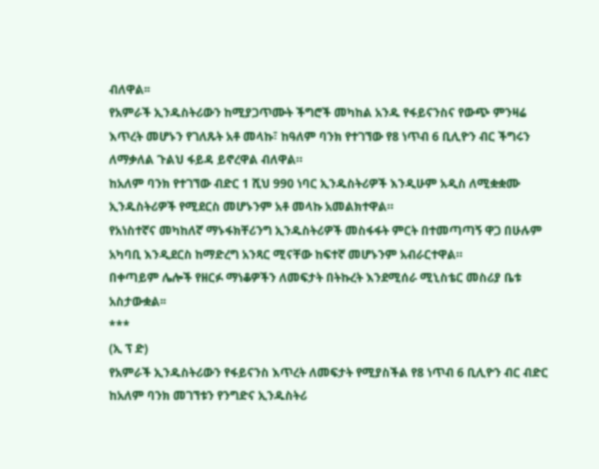ብለዋል፡፡
የአምራች ኢንዱስትሪውን ከሚያጋጥሙት ችግሮች መካከል አንዱ የፋይናንስና የውጭ ምንዛሬ እጥረት መሆኑን የገለጹት አቶ መላኩ፣ ከዓለም ባንክ የተገኘው የ8 ነጥብ 6 ቢሊዮን ብር ችግሩን ለማቃለል ጉልህ ፋይዳ ይኖረዋል ብለዋል።
ከአለም ባንክ የተገኘው ብድር 1 ሺህ 990 ነባር ኢንዱስትሪዎች እንዲሁም አዲስ ለሚቋቋሙ ኢንዱስትሪዎች የሚደርስ መሆኑንም አቶ መላኩ አመልክተዋል።
የአነስተኛና መካከለኛ ማኑፋክቸሪንግ ኢንዱስትሪዎች መስፋፋት ምርት በተመጣጣኝ ዋጋ በሁሉም አካባቢ እንዲደርስ ከማድረግ አንጻር ሚናቸው ከፍተኛ መሆኑንም አብራርተዋል።
በቀጣይም ሌሎች የዘርፉ ማነቆዎችን ለመፍታት በትኩረት እንደሚሰራ ሚኒስቴር መስሪያ ቤቱ አስታውቋል፡፡
***
(ኢ ፕ ድ)
የአምራች ኢንዱስትሪውን የፋይናንስ እጥረት ለመፍታት የሚያስችል የ8 ነጥብ 6 ቢሊዮን ብር ብድር ከአለም ባንክ መገኘቱን የንግድና ኢንዱስትሪ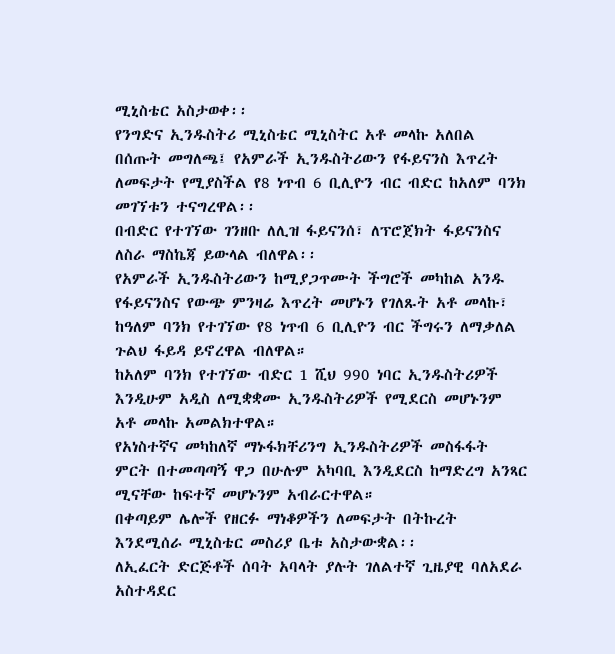ሚኒስቴር አስታወቀ፡፡
የንግድና ኢንዱስትሪ ሚኒስቴር ሚኒስትር አቶ መላኩ አለበል በሰጡት መግለጫ፤ የአምራች ኢንዱስትሪውን የፋይናንስ እጥረት ለመፍታት የሚያስችል የ8 ነጥብ 6 ቢሊዮን ብር ብድር ከአለም ባንክ መገኘቱን ተናግረዋል፡፡
በብድር የተገኘው ገንዘቡ ለሊዝ ፋይናንሰ፣ ለፕሮጀክት ፋይናንስና ለስራ ማስኬጃ ይውላል ብለዋል፡፡
የአምራች ኢንዱስትሪውን ከሚያጋጥሙት ችግሮች መካከል አንዱ የፋይናንስና የውጭ ምንዛሬ እጥረት መሆኑን የገለጹት አቶ መላኩ፣ ከዓለም ባንክ የተገኘው የ8 ነጥብ 6 ቢሊዮን ብር ችግሩን ለማቃለል ጉልህ ፋይዳ ይኖረዋል ብለዋል።
ከአለም ባንክ የተገኘው ብድር 1 ሺህ 990 ነባር ኢንዱስትሪዎች እንዲሁም አዲስ ለሚቋቋሙ ኢንዱስትሪዎች የሚደርስ መሆኑንም አቶ መላኩ አመልክተዋል።
የአነስተኛና መካከለኛ ማኑፋክቸሪንግ ኢንዱስትሪዎች መስፋፋት ምርት በተመጣጣኝ ዋጋ በሁሉም አካባቢ እንዲደርስ ከማድረግ አንጻር ሚናቸው ከፍተኛ መሆኑንም አብራርተዋል።
በቀጣይም ሌሎች የዘርፉ ማነቆዎችን ለመፍታት በትኩረት እንደሚሰራ ሚኒስቴር መስሪያ ቤቱ አስታውቋል፡፡
ለኢፈርት ድርጅቶች ሰባት አባላት ያሉት ገለልተኛ ጊዜያዊ ባለአደራ አስተዳደር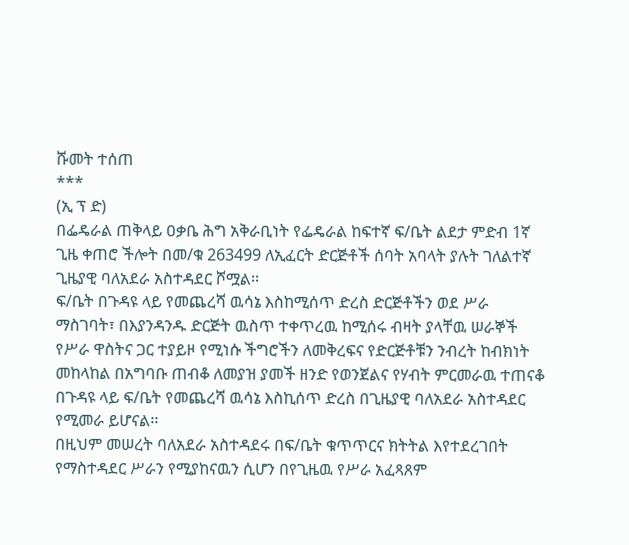ሹመት ተሰጠ
***
(ኢ ፕ ድ)
በፌዴራል ጠቅላይ ዐቃቤ ሕግ አቅራቢነት የፌዴራል ከፍተኛ ፍ/ቤት ልደታ ምድብ 1ኛ ጊዜ ቀጠሮ ችሎት በመ/ቁ 263499 ለኢፈርት ድርጅቶች ሰባት አባላት ያሉት ገለልተኛ ጊዜያዊ ባለአደራ አስተዳደር ሾሟል፡፡
ፍ/ቤት በጉዳዩ ላይ የመጨረሻ ዉሳኔ እስከሚሰጥ ድረስ ድርጅቶችን ወደ ሥራ ማስገባት፣ በእያንዳንዱ ድርጅት ዉስጥ ተቀጥረዉ ከሚሰሩ ብዛት ያላቸዉ ሠራኞች የሥራ ዋስትና ጋር ተያይዞ የሚነሱ ችግሮችን ለመቅረፍና የድርጅቶቹን ንብረት ከብክነት መከላከል በአግባቡ ጠብቆ ለመያዝ ያመች ዘንድ የወንጀልና የሃብት ምርመራዉ ተጠናቆ በጉዳዩ ላይ ፍ/ቤት የመጨረሻ ዉሳኔ እስኪሰጥ ድረስ በጊዜያዊ ባለአደራ አስተዳደር የሚመራ ይሆናል፡፡
በዚህም መሠረት ባለአደራ አስተዳደሩ በፍ/ቤት ቁጥጥርና ክትትል እየተደረገበት የማስተዳደር ሥራን የሚያከናዉን ሲሆን በየጊዜዉ የሥራ አፈጻጸም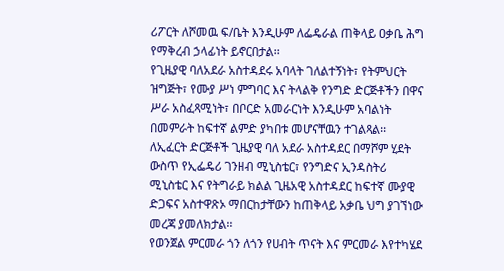ሪፖርት ለሾመዉ ፍ/ቤት እንዲሁም ለፌዴራል ጠቅላይ ዐቃቤ ሕግ የማቅረብ ኃላፊነት ይኖርበታል፡፡
የጊዜያዊ ባለአደራ አስተዳደሩ አባላት ገለልተኝነት፣ የትምህርት ዝግጅት፣ የሙያ ሥነ ምግባር እና ትላልቅ የንግድ ድርጅቶችን በዋና ሥራ አስፈጻሚነት፣ በቦርድ አመራርነት እንዲሁም አባልነት በመምራት ከፍተኛ ልምድ ያካበቱ መሆናቸዉን ተገልጻል፡፡
ለኢፈርት ድርጅቶች ጊዜያዊ ባለ አደራ አስተዳደር በማሾም ሂደት ውስጥ የኢፌዴሪ ገንዘብ ሚኒስቴር፣ የንግድና ኢንዳስትሪ ሚኒስቴር እና የትግራይ ክልል ጊዜአዊ አስተዳደር ከፍተኛ ሙያዊ ድጋፍና አስተዋጽኦ ማበርከታቸውን ከጠቅላይ አቃቤ ህግ ያገኘነው መረጃ ያመለክታል፡፡
የወንጀል ምርመራ ጎን ለጎን የሀብት ጥናት እና ምርመራ እየተካሄደ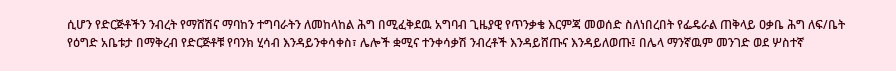ሲሆን የድርጅቶችን ንብረት የማሸሽና ማባከን ተግባራትን ለመከላከል ሕግ በሚፈቅደዉ አግባብ ጊዜያዊ የጥንቃቄ እርምጃ መወሰድ ስለነበረበት የፌዴራል ጠቅላይ ዐቃቤ ሕግ ለፍ/ቤት የዕግድ አቤቱታ በማቅረብ የድርጅቶቹ የባንክ ሂሳብ እንዳይንቀሳቀስ፣ ሌሎች ቋሚና ተንቀሳቃሽ ንብረቶች እንዳይሸጡና እንዳይለወጡ፤ በሌላ ማንኛዉም መንገድ ወደ ሦስተኛ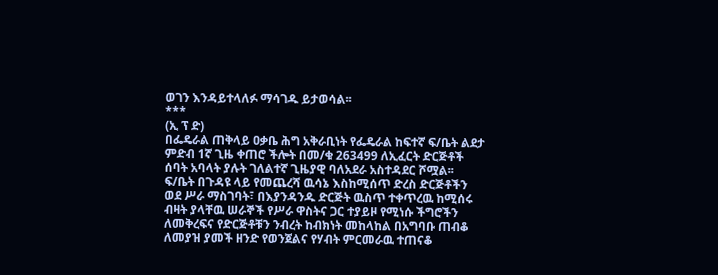ወገን እንዳይተላለፉ ማሳገዱ ይታወሳል፡፡
***
(ኢ ፕ ድ)
በፌዴራል ጠቅላይ ዐቃቤ ሕግ አቅራቢነት የፌዴራል ከፍተኛ ፍ/ቤት ልደታ ምድብ 1ኛ ጊዜ ቀጠሮ ችሎት በመ/ቁ 263499 ለኢፈርት ድርጅቶች ሰባት አባላት ያሉት ገለልተኛ ጊዜያዊ ባለአደራ አስተዳደር ሾሟል፡፡
ፍ/ቤት በጉዳዩ ላይ የመጨረሻ ዉሳኔ እስከሚሰጥ ድረስ ድርጅቶችን ወደ ሥራ ማስገባት፣ በእያንዳንዱ ድርጅት ዉስጥ ተቀጥረዉ ከሚሰሩ ብዛት ያላቸዉ ሠራኞች የሥራ ዋስትና ጋር ተያይዞ የሚነሱ ችግሮችን ለመቅረፍና የድርጅቶቹን ንብረት ከብክነት መከላከል በአግባቡ ጠብቆ ለመያዝ ያመች ዘንድ የወንጀልና የሃብት ምርመራዉ ተጠናቆ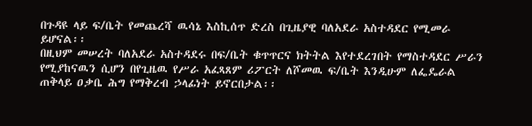በጉዳዩ ላይ ፍ/ቤት የመጨረሻ ዉሳኔ እስኪሰጥ ድረስ በጊዜያዊ ባለአደራ አስተዳደር የሚመራ ይሆናል፡፡
በዚህም መሠረት ባለአደራ አስተዳደሩ በፍ/ቤት ቁጥጥርና ክትትል እየተደረገበት የማስተዳደር ሥራን የሚያከናዉን ሲሆን በየጊዜዉ የሥራ አፈጻጸም ሪፖርት ለሾመዉ ፍ/ቤት እንዲሁም ለፌዴራል ጠቅላይ ዐቃቤ ሕግ የማቅረብ ኃላፊነት ይኖርበታል፡፡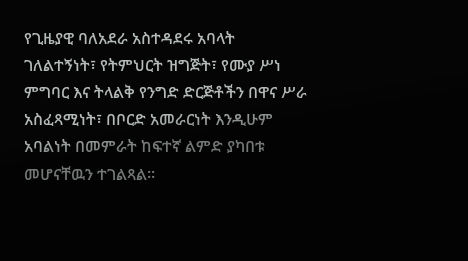የጊዜያዊ ባለአደራ አስተዳደሩ አባላት ገለልተኝነት፣ የትምህርት ዝግጅት፣ የሙያ ሥነ ምግባር እና ትላልቅ የንግድ ድርጅቶችን በዋና ሥራ አስፈጻሚነት፣ በቦርድ አመራርነት እንዲሁም አባልነት በመምራት ከፍተኛ ልምድ ያካበቱ መሆናቸዉን ተገልጻል፡፡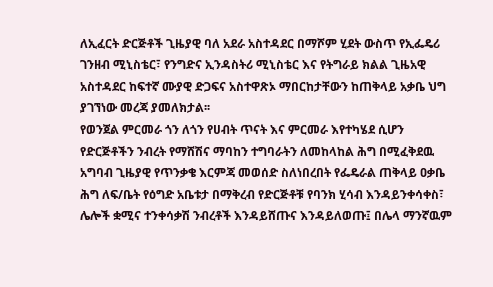ለኢፈርት ድርጅቶች ጊዜያዊ ባለ አደራ አስተዳደር በማሾም ሂደት ውስጥ የኢፌዴሪ ገንዘብ ሚኒስቴር፣ የንግድና ኢንዳስትሪ ሚኒስቴር እና የትግራይ ክልል ጊዜአዊ አስተዳደር ከፍተኛ ሙያዊ ድጋፍና አስተዋጽኦ ማበርከታቸውን ከጠቅላይ አቃቤ ህግ ያገኘነው መረጃ ያመለክታል፡፡
የወንጀል ምርመራ ጎን ለጎን የሀብት ጥናት እና ምርመራ እየተካሄደ ሲሆን የድርጅቶችን ንብረት የማሸሽና ማባከን ተግባራትን ለመከላከል ሕግ በሚፈቅደዉ አግባብ ጊዜያዊ የጥንቃቄ እርምጃ መወሰድ ስለነበረበት የፌዴራል ጠቅላይ ዐቃቤ ሕግ ለፍ/ቤት የዕግድ አቤቱታ በማቅረብ የድርጅቶቹ የባንክ ሂሳብ እንዳይንቀሳቀስ፣ ሌሎች ቋሚና ተንቀሳቃሽ ንብረቶች እንዳይሸጡና እንዳይለወጡ፤ በሌላ ማንኛዉም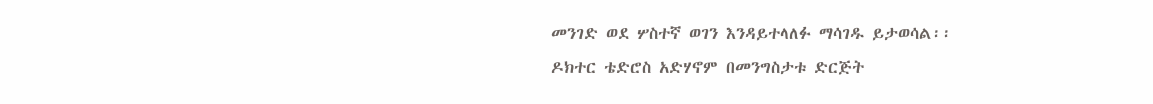መንገድ ወደ ሦስተኛ ወገን እንዳይተላለፉ ማሳገዱ ይታወሳል፡፡
ዶክተር ቴድሮስ አድሃኖም በመንግስታቱ ድርጅት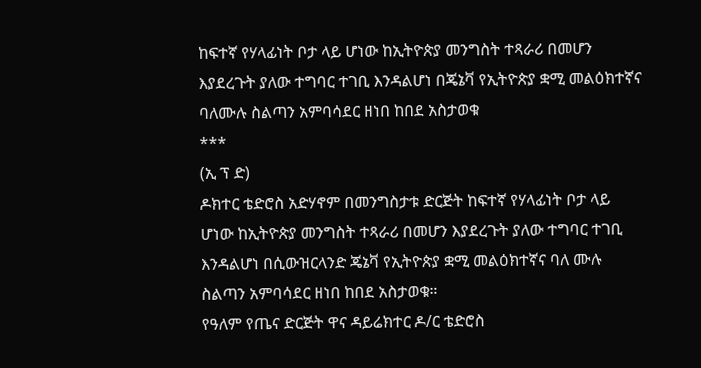ከፍተኛ የሃላፊነት ቦታ ላይ ሆነው ከኢትዮጵያ መንግስት ተጻራሪ በመሆን እያደረጉት ያለው ተግባር ተገቢ እንዳልሆነ በጄኔቫ የኢትዮጵያ ቋሚ መልዕክተኛና ባለሙሉ ስልጣን አምባሳደር ዘነበ ከበደ አስታወቁ
***
(ኢ ፕ ድ)
ዶክተር ቴድሮስ አድሃኖም በመንግስታቱ ድርጅት ከፍተኛ የሃላፊነት ቦታ ላይ ሆነው ከኢትዮጵያ መንግስት ተጻራሪ በመሆን እያደረጉት ያለው ተግባር ተገቢ እንዳልሆነ በሲውዝርላንድ ጄኔቫ የኢትዮጵያ ቋሚ መልዕክተኛና ባለ ሙሉ ስልጣን አምባሳደር ዘነበ ከበደ አስታወቁ።
የዓለም የጤና ድርጅት ዋና ዳይሬክተር ዶ/ር ቴድሮስ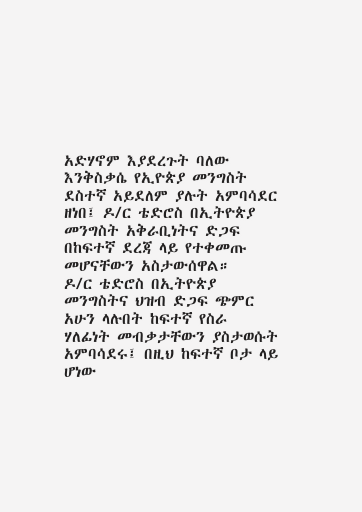አድሃኖም እያደረጉት ባለው እንቅስቃሴ የኢዮጵያ መንግስት ደስተኛ አይደለም ያሉት አምባሳደር ዘነበ፤ ዶ/ር ቴድሮስ በኢትዮጵያ መንግስት አቅራቢነትና ድጋፍ በከፍተኛ ደረጃ ላይ የተቀመጡ መሆናቸውን አስታውሰዋል።
ዶ/ር ቴድሮስ በኢትዮጵያ መንግስትና ህዝብ ድጋፍ ጭምር አሁን ላሉበት ከፍተኛ የስራ ሃለፊነት መብቃታቸውን ያስታወሱት አምባሳደሩ፤ በዚህ ከፍተኛ ቦታ ላይ ሆነው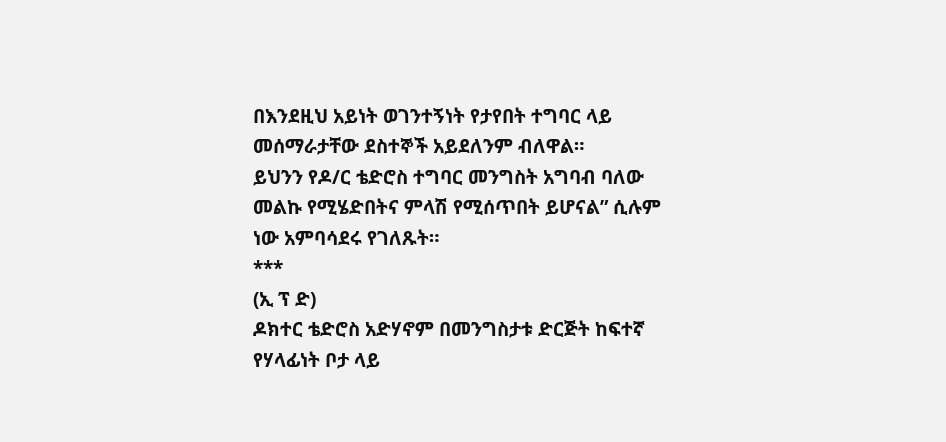በእንደዚህ አይነት ወገንተኝነት የታየበት ተግባር ላይ መሰማራታቸው ደስተኞች አይደለንም ብለዋል።
ይህንን የዶ/ር ቴድሮስ ተግባር መንግስት አግባብ ባለው መልኩ የሚሄድበትና ምላሽ የሚሰጥበት ይሆናል” ሲሉም ነው አምባሳደሩ የገለጹት።
***
(ኢ ፕ ድ)
ዶክተር ቴድሮስ አድሃኖም በመንግስታቱ ድርጅት ከፍተኛ የሃላፊነት ቦታ ላይ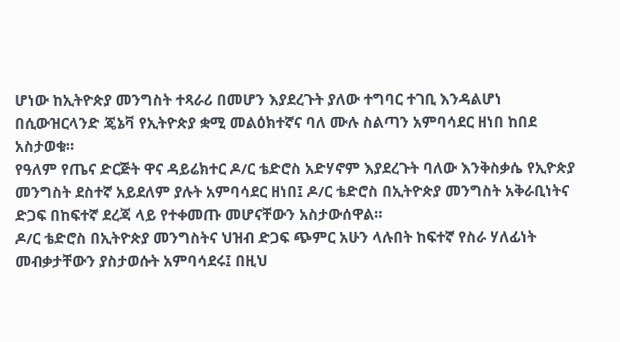ሆነው ከኢትዮጵያ መንግስት ተጻራሪ በመሆን እያደረጉት ያለው ተግባር ተገቢ እንዳልሆነ በሲውዝርላንድ ጄኔቫ የኢትዮጵያ ቋሚ መልዕክተኛና ባለ ሙሉ ስልጣን አምባሳደር ዘነበ ከበደ አስታወቁ።
የዓለም የጤና ድርጅት ዋና ዳይሬክተር ዶ/ር ቴድሮስ አድሃኖም እያደረጉት ባለው እንቅስቃሴ የኢዮጵያ መንግስት ደስተኛ አይደለም ያሉት አምባሳደር ዘነበ፤ ዶ/ር ቴድሮስ በኢትዮጵያ መንግስት አቅራቢነትና ድጋፍ በከፍተኛ ደረጃ ላይ የተቀመጡ መሆናቸውን አስታውሰዋል።
ዶ/ር ቴድሮስ በኢትዮጵያ መንግስትና ህዝብ ድጋፍ ጭምር አሁን ላሉበት ከፍተኛ የስራ ሃለፊነት መብቃታቸውን ያስታወሱት አምባሳደሩ፤ በዚህ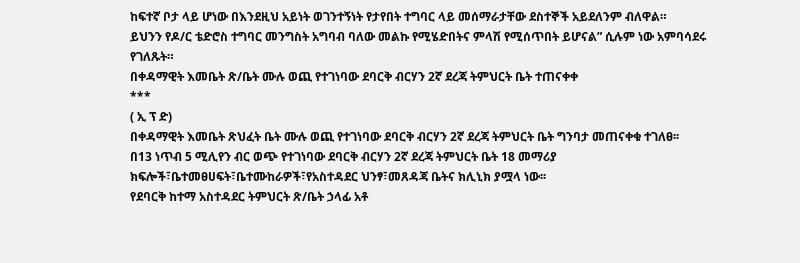ከፍተኛ ቦታ ላይ ሆነው በእንደዚህ አይነት ወገንተኝነት የታየበት ተግባር ላይ መሰማራታቸው ደስተኞች አይደለንም ብለዋል።
ይህንን የዶ/ር ቴድሮስ ተግባር መንግስት አግባብ ባለው መልኩ የሚሄድበትና ምላሽ የሚሰጥበት ይሆናል” ሲሉም ነው አምባሳደሩ የገለጹት።
በቀዳማዊት እመቤት ጽ/ቤት ሙሉ ወጪ የተገነባው ደባርቅ ብርሃን 2ኛ ደረጃ ትምህርት ቤት ተጠናቀቀ
***
( ኢ ፕ ድ)
በቀዳማዊት እመቤት ጽህፈት ቤት ሙሉ ወጪ የተገነባው ደባርቅ ብርሃን 2ኛ ደረጃ ትምህርት ቤት ግንባታ መጠናቀቁ ተገለፀ፡፡
በ13 ነጥብ 5 ሚሊየን ብር ወጭ የተገነባው ደባርቅ ብርሃን 2ኛ ደረጃ ትምህርት ቤት 18 መማሪያ ክፍሎች፣ቤተመፀሀፍት፣ቤተሙከራዎች፣የአስተዳደር ህንፃ፣መጸዳጃ ቤትና ክሊኒክ ያሟላ ነው፡፡
የደባርቅ ከተማ አስተዳደር ትምህርት ጽ/ቤት ኃላፊ አቶ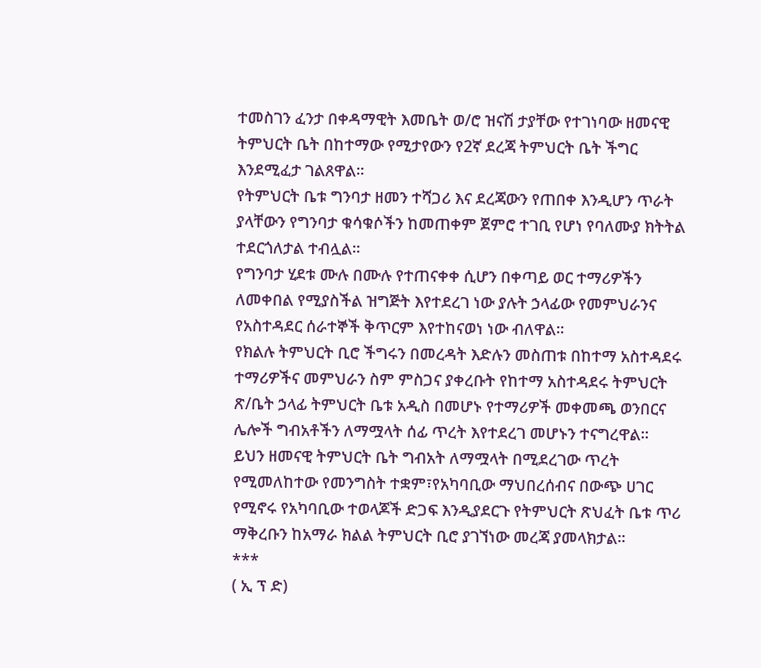ተመስገን ፈንታ በቀዳማዊት እመቤት ወ/ሮ ዝናሽ ታያቸው የተገነባው ዘመናዊ ትምህርት ቤት በከተማው የሚታየውን የ2ኛ ደረጃ ትምህርት ቤት ችግር እንደሚፈታ ገልጸዋል፡፡
የትምህርት ቤቱ ግንባታ ዘመን ተሻጋሪ እና ደረጃውን የጠበቀ እንዲሆን ጥራት ያላቸውን የግንባታ ቁሳቁሶችን ከመጠቀም ጀምሮ ተገቢ የሆነ የባለሙያ ክትትል ተደርጎለታል ተብሏል፡፡
የግንባታ ሂደቱ ሙሉ በሙሉ የተጠናቀቀ ሲሆን በቀጣይ ወር ተማሪዎችን ለመቀበል የሚያስችል ዝግጅት እየተደረገ ነው ያሉት ኃላፊው የመምህራንና የአስተዳደር ሰራተኞች ቅጥርም እየተከናወነ ነው ብለዋል፡፡
የክልሉ ትምህርት ቢሮ ችግሩን በመረዳት እድሉን መስጠቱ በከተማ አስተዳደሩ ተማሪዎችና መምህራን ስም ምስጋና ያቀረቡት የከተማ አስተዳደሩ ትምህርት ጽ/ቤት ኃላፊ ትምህርት ቤቱ አዲስ በመሆኑ የተማሪዎች መቀመጫ ወንበርና ሌሎች ግብአቶችን ለማሟላት ሰፊ ጥረት እየተደረገ መሆኑን ተናግረዋል፡፡
ይህን ዘመናዊ ትምህርት ቤት ግብአት ለማሟላት በሚደረገው ጥረት የሚመለከተው የመንግስት ተቋም፣የአካባቢው ማህበረሰብና በውጭ ሀገር የሚኖሩ የአካባቢው ተወላጆች ድጋፍ እንዲያደርጉ የትምህርት ጽህፈት ቤቱ ጥሪ ማቅረቡን ከአማራ ክልል ትምህርት ቢሮ ያገኘነው መረጃ ያመላክታል፡፡
***
( ኢ ፕ ድ)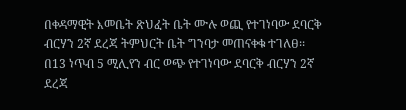በቀዳማዊት እመቤት ጽህፈት ቤት ሙሉ ወጪ የተገነባው ደባርቅ ብርሃን 2ኛ ደረጃ ትምህርት ቤት ግንባታ መጠናቀቁ ተገለፀ፡፡
በ13 ነጥብ 5 ሚሊየን ብር ወጭ የተገነባው ደባርቅ ብርሃን 2ኛ ደረጃ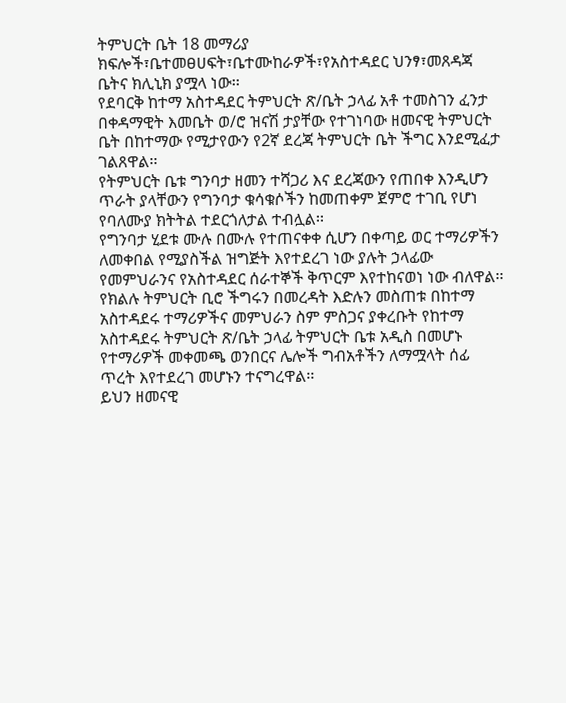ትምህርት ቤት 18 መማሪያ ክፍሎች፣ቤተመፀሀፍት፣ቤተሙከራዎች፣የአስተዳደር ህንፃ፣መጸዳጃ ቤትና ክሊኒክ ያሟላ ነው፡፡
የደባርቅ ከተማ አስተዳደር ትምህርት ጽ/ቤት ኃላፊ አቶ ተመስገን ፈንታ በቀዳማዊት እመቤት ወ/ሮ ዝናሽ ታያቸው የተገነባው ዘመናዊ ትምህርት ቤት በከተማው የሚታየውን የ2ኛ ደረጃ ትምህርት ቤት ችግር እንደሚፈታ ገልጸዋል፡፡
የትምህርት ቤቱ ግንባታ ዘመን ተሻጋሪ እና ደረጃውን የጠበቀ እንዲሆን ጥራት ያላቸውን የግንባታ ቁሳቁሶችን ከመጠቀም ጀምሮ ተገቢ የሆነ የባለሙያ ክትትል ተደርጎለታል ተብሏል፡፡
የግንባታ ሂደቱ ሙሉ በሙሉ የተጠናቀቀ ሲሆን በቀጣይ ወር ተማሪዎችን ለመቀበል የሚያስችል ዝግጅት እየተደረገ ነው ያሉት ኃላፊው የመምህራንና የአስተዳደር ሰራተኞች ቅጥርም እየተከናወነ ነው ብለዋል፡፡
የክልሉ ትምህርት ቢሮ ችግሩን በመረዳት እድሉን መስጠቱ በከተማ አስተዳደሩ ተማሪዎችና መምህራን ስም ምስጋና ያቀረቡት የከተማ አስተዳደሩ ትምህርት ጽ/ቤት ኃላፊ ትምህርት ቤቱ አዲስ በመሆኑ የተማሪዎች መቀመጫ ወንበርና ሌሎች ግብአቶችን ለማሟላት ሰፊ ጥረት እየተደረገ መሆኑን ተናግረዋል፡፡
ይህን ዘመናዊ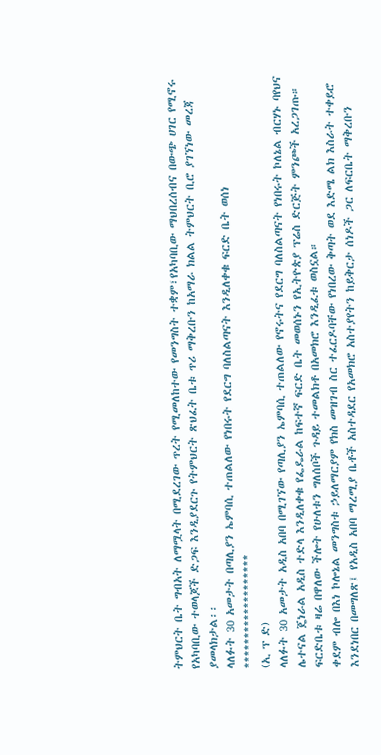ትምህርት ቤት ግብአት ለማሟላት በሚደረገው ጥረት የሚመለከተው የመንግስት ተቋም፣የአካባቢው ማህበረሰብና በውጭ ሀገር የሚኖሩ የአካባቢው ተወላጆች ድጋፍ እንዲያደርጉ የትምህርት ጽህፈት ቤቱ ጥሪ ማቅረቡን ከአማራ ክልል ትምህርት ቢሮ ያገኘነው መረጃ ያመላክታል፡፡
ላለፉት 30 አመታት በጣሊያን ኤምባሲ ተጠልለው የነበሩት የደርግ ባለስልጣናት እንዲለቀቁ ፍርድ ቤት ወሰነ
*******************
(ኢ ፕ ድ)
ላለፉት 30 አመታት አዲስ አበባ በሚገኘው የጣሊያን ኤምባሲ ተጠልለው የኖሩትና የደርግ ባለስልጣናት የነበሩት ኮለኔል ብርሃኑ ባየህና ሌተናል ጄነራል አዲስ ተድላ እንዲለቀቁ የፌዴራል ከፍተኛ ፍርድ ቤት መወሰኑን የኢትዮጵያ ፕሬስ ድርጅት ምንጮች አረጋገጡ።
ፍርድቤቱ ዛሬ በዋለው ችሎት የሁለቱን ግለሰቦች ጉዳይ ተመልክቶ በአመክሮ እንዲፈቱ ወስኗል።
ቀደም ብሎ በእነ ኮሎኔል መንግስቱ ኃይለማርያም የክስ መዝገብ ስር ተፈርዶባቸው የነበረው ቅጣት ወደ እድሜ ልክ እስራት ተቀይሮ እንደነበር በመግለጽ፤ የአዲስ አበባ ማረሚያ ቤቶች አስተዳደር የአመክሮ አስተያየትን ከይቅርታ ሰነዶች ጋር ለፍርቤት ማቅረቡን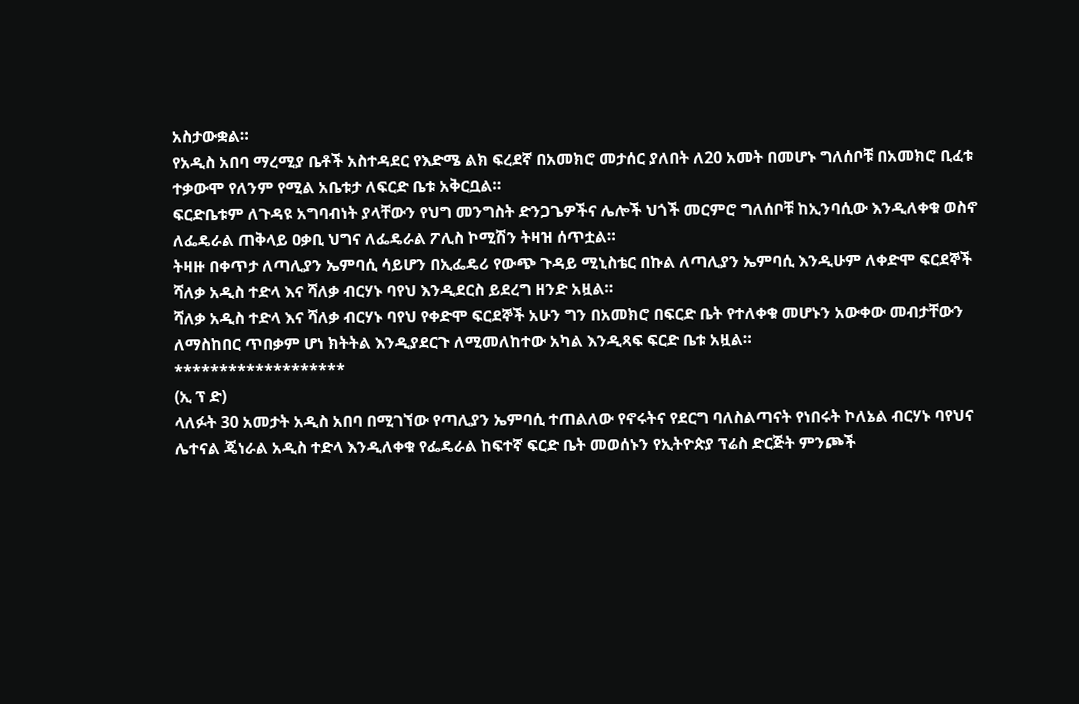አስታውቋል።
የአዲስ አበባ ማረሚያ ቤቶች አስተዳደር የእድሜ ልክ ፍረደኛ በአመክሮ መታሰር ያለበት ለ20 አመት በመሆኑ ግለሰቦቹ በአመክሮ ቢፈቱ ተቃውሞ የለንም የሚል አቤቱታ ለፍርድ ቤቱ አቅርቧል።
ፍርድቤቱም ለጉዳዩ አግባብነት ያላቸውን የህግ መንግስት ድንጋጌዎችና ሌሎች ህጎች መርምሮ ግለሰቦቹ ከኢንባሲው እንዲለቀቁ ወስኖ ለፌዴራል ጠቅላይ ዐቃቢ ህግና ለፌዴራል ፖሊስ ኮሚሽን ትዛዝ ሰጥቷል።
ትዛዙ በቀጥታ ለጣሊያን ኤምባሲ ሳይሆን በኢፌዴሪ የውጭ ጉዳይ ሚኒስቴር በኩል ለጣሊያን ኤምባሲ እንዲሁም ለቀድሞ ፍርደኞች ሻለቃ አዲስ ተድላ እና ሻለቃ ብርሃኑ ባየህ እንዲደርስ ይደረግ ዘንድ አዟል።
ሻለቃ አዲስ ተድላ እና ሻለቃ ብርሃኑ ባየህ የቀድሞ ፍርደኞች አሁን ግን በአመክሮ በፍርድ ቤት የተለቀቁ መሆኑን አውቀው መብታቸውን ለማስከበር ጥበቃም ሆነ ክትትል እንዲያደርጉ ለሚመለከተው አካል እንዲጻፍ ፍርድ ቤቱ አዟል።
*******************
(ኢ ፕ ድ)
ላለፉት 30 አመታት አዲስ አበባ በሚገኘው የጣሊያን ኤምባሲ ተጠልለው የኖሩትና የደርግ ባለስልጣናት የነበሩት ኮለኔል ብርሃኑ ባየህና ሌተናል ጄነራል አዲስ ተድላ እንዲለቀቁ የፌዴራል ከፍተኛ ፍርድ ቤት መወሰኑን የኢትዮጵያ ፕሬስ ድርጅት ምንጮች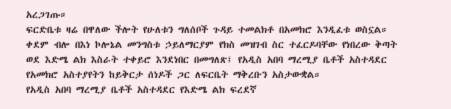አረጋገጡ።
ፍርድቤቱ ዛሬ በዋለው ችሎት የሁለቱን ግለሰቦች ጉዳይ ተመልክቶ በአመክሮ እንዲፈቱ ወስኗል።
ቀደም ብሎ በእነ ኮሎኔል መንግስቱ ኃይለማርያም የክስ መዝገብ ስር ተፈርዶባቸው የነበረው ቅጣት ወደ እድሜ ልክ እስራት ተቀይሮ እንደነበር በመግለጽ፤ የአዲስ አበባ ማረሚያ ቤቶች አስተዳደር የአመክሮ አስተያየትን ከይቅርታ ሰነዶች ጋር ለፍርቤት ማቅረቡን አስታውቋል።
የአዲስ አበባ ማረሚያ ቤቶች አስተዳደር የእድሜ ልክ ፍረደኛ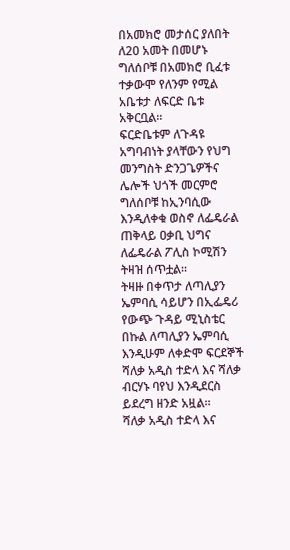በአመክሮ መታሰር ያለበት ለ20 አመት በመሆኑ ግለሰቦቹ በአመክሮ ቢፈቱ ተቃውሞ የለንም የሚል አቤቱታ ለፍርድ ቤቱ አቅርቧል።
ፍርድቤቱም ለጉዳዩ አግባብነት ያላቸውን የህግ መንግስት ድንጋጌዎችና ሌሎች ህጎች መርምሮ ግለሰቦቹ ከኢንባሲው እንዲለቀቁ ወስኖ ለፌዴራል ጠቅላይ ዐቃቢ ህግና ለፌዴራል ፖሊስ ኮሚሽን ትዛዝ ሰጥቷል።
ትዛዙ በቀጥታ ለጣሊያን ኤምባሲ ሳይሆን በኢፌዴሪ የውጭ ጉዳይ ሚኒስቴር በኩል ለጣሊያን ኤምባሲ እንዲሁም ለቀድሞ ፍርደኞች ሻለቃ አዲስ ተድላ እና ሻለቃ ብርሃኑ ባየህ እንዲደርስ ይደረግ ዘንድ አዟል።
ሻለቃ አዲስ ተድላ እና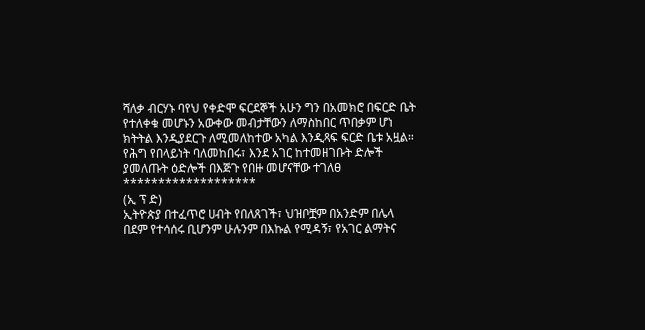ሻለቃ ብርሃኑ ባየህ የቀድሞ ፍርደኞች አሁን ግን በአመክሮ በፍርድ ቤት የተለቀቁ መሆኑን አውቀው መብታቸውን ለማስከበር ጥበቃም ሆነ ክትትል እንዲያደርጉ ለሚመለከተው አካል እንዲጻፍ ፍርድ ቤቱ አዟል።
የሕግ የበላይነት ባለመከበሩ፣ እንደ አገር ከተመዘገቡት ድሎች ያመለጡት ዕድሎች በእጅጉ የበዙ መሆናቸው ተገለፀ
*******************
(ኢ ፕ ድ)
ኢትዮጵያ በተፈጥሮ ሀብት የበለጸገች፣ ህዝቦቿም በአንድም በሌላ በደም የተሳሰሩ ቢሆንም ሁሉንም በእኩል የሚዳኝ፣ የአገር ልማትና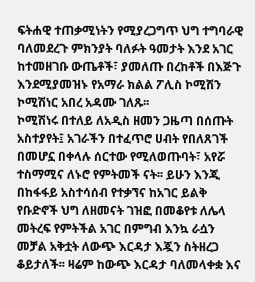ፍትሐዊ ተጠቃሚነትን የሚያረጋግጥ ህግ ተግባራዊ ባለመደረጉ ምክንያት ባለፉት ዓመታት እንደ አገር ከተመዘገቡ ውጤቶች፣ ያመለጡ በረከቶች በእጅጉ እንደሚያመዝኑ የአማራ ክልል ፖሊስ ኮሚሽን ኮሚሽነር አበረ አዳሙ ገለጹ፡፡
ኮሚሽነሩ በተለይ ለአዲስ ዘመን ጋዜጣ በሰጡት አስተያየት፤ አገራችን በተፈጥሮ ሀብት የበለጸገች በመሆኗ በቀላሉ ሰርተው የሚለወጡባት፣ አየሯ ተስማሚና ለኑሮ የምትመች ናት፡፡ ይሁን እንጂ በከፋፋይ አስተሳሰብ የተቃኘና ከአገር ይልቅ የቡድኖች ህግ ለዘመናት ገዝፎ በመቆየቱ ለሌላ መትረፍ የምትችል አገር በምግብ እንኳ ራሷን መቻል አቅቷት ለውጭ እርዳታ እጇን ስትዘረጋ ቆይታለች፡፡ ዛሬም ከውጭ እርዳታ ባለመላቀቋ እና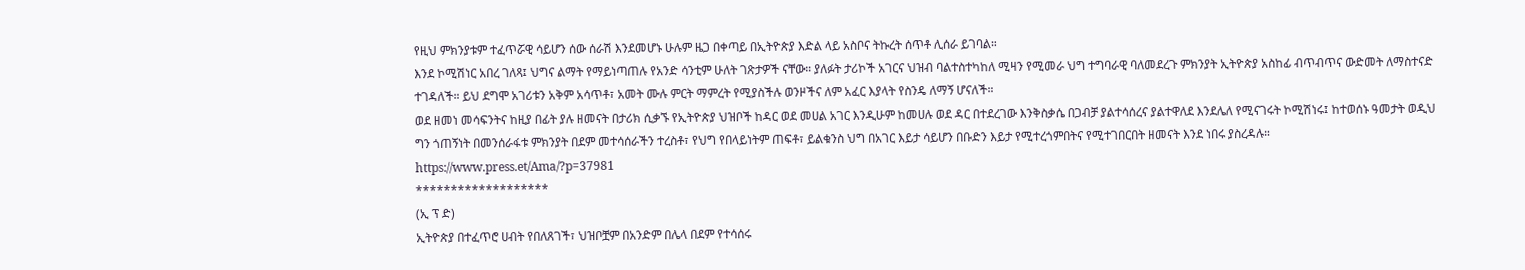የዚህ ምክንያቱም ተፈጥሯዊ ሳይሆን ሰው ሰራሽ እንደመሆኑ ሁሉም ዜጋ በቀጣይ በኢትዮጵያ እድል ላይ አስቦና ትኩረት ሰጥቶ ሊሰራ ይገባል።
እንደ ኮሚሽነር አበረ ገለጻ፤ ህግና ልማት የማይነጣጠሉ የአንድ ሳንቲም ሁለት ገጽታዎች ናቸው። ያለፉት ታሪኮች አገርና ህዝብ ባልተስተካከለ ሚዛን የሚመራ ህግ ተግባራዊ ባለመደረጉ ምክንያት ኢትዮጵያ አስከፊ ብጥብጥና ውድመት ለማስተናድ ተገዳለች። ይህ ደግሞ አገሪቱን አቅም አሳጥቶ፣ አመት ሙሉ ምርት ማምረት የሚያስችሉ ወንዞችና ለም አፈር እያላት የስንዴ ለማኝ ሆናለች።
ወደ ዘመነ መሳፍንትና ከዚያ በፊት ያሉ ዘመናት በታሪክ ሲቃኙ የኢትዮጵያ ህዝቦች ከዳር ወደ መሀል አገር እንዲሁም ከመሀሉ ወደ ዳር በተደረገው እንቅስቃሴ በጋብቻ ያልተሳሰረና ያልተዋለደ እንደሌለ የሚናገሩት ኮሚሽነሩ፤ ከተወሰኑ ዓመታት ወዲህ ግን ጎጠኝነት በመንሰራፋቱ ምክንያት በደም መተሳሰራችን ተረስቶ፣ የህግ የበላይነትም ጠፍቶ፣ ይልቁንስ ህግ በአገር እይታ ሳይሆን በቡድን እይታ የሚተረጎምበትና የሚተገበርበት ዘመናት እንደ ነበሩ ያስረዳሉ።
https://www.press.et/Ama/?p=37981
*******************
(ኢ ፕ ድ)
ኢትዮጵያ በተፈጥሮ ሀብት የበለጸገች፣ ህዝቦቿም በአንድም በሌላ በደም የተሳሰሩ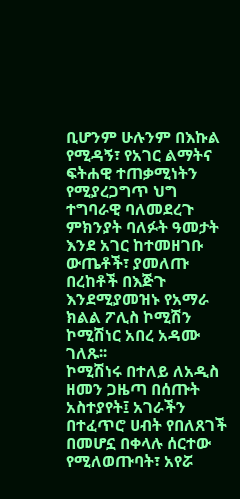ቢሆንም ሁሉንም በእኩል የሚዳኝ፣ የአገር ልማትና ፍትሐዊ ተጠቃሚነትን የሚያረጋግጥ ህግ ተግባራዊ ባለመደረጉ ምክንያት ባለፉት ዓመታት እንደ አገር ከተመዘገቡ ውጤቶች፣ ያመለጡ በረከቶች በእጅጉ እንደሚያመዝኑ የአማራ ክልል ፖሊስ ኮሚሽን ኮሚሽነር አበረ አዳሙ ገለጹ፡፡
ኮሚሽነሩ በተለይ ለአዲስ ዘመን ጋዜጣ በሰጡት አስተያየት፤ አገራችን በተፈጥሮ ሀብት የበለጸገች በመሆኗ በቀላሉ ሰርተው የሚለወጡባት፣ አየሯ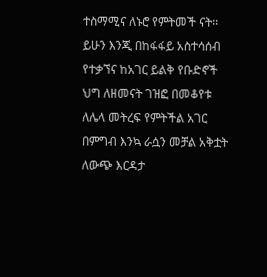ተስማሚና ለኑሮ የምትመች ናት፡፡ ይሁን እንጂ በከፋፋይ አስተሳሰብ የተቃኘና ከአገር ይልቅ የቡድኖች ህግ ለዘመናት ገዝፎ በመቆየቱ ለሌላ መትረፍ የምትችል አገር በምግብ እንኳ ራሷን መቻል አቅቷት ለውጭ እርዳታ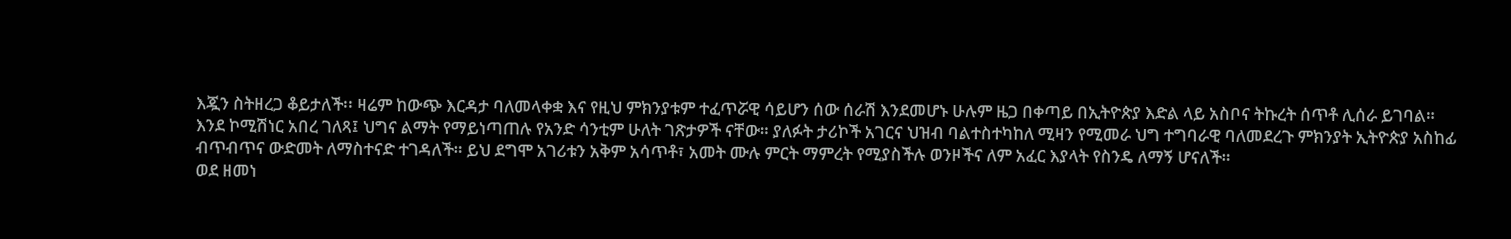እጇን ስትዘረጋ ቆይታለች፡፡ ዛሬም ከውጭ እርዳታ ባለመላቀቋ እና የዚህ ምክንያቱም ተፈጥሯዊ ሳይሆን ሰው ሰራሽ እንደመሆኑ ሁሉም ዜጋ በቀጣይ በኢትዮጵያ እድል ላይ አስቦና ትኩረት ሰጥቶ ሊሰራ ይገባል።
እንደ ኮሚሽነር አበረ ገለጻ፤ ህግና ልማት የማይነጣጠሉ የአንድ ሳንቲም ሁለት ገጽታዎች ናቸው። ያለፉት ታሪኮች አገርና ህዝብ ባልተስተካከለ ሚዛን የሚመራ ህግ ተግባራዊ ባለመደረጉ ምክንያት ኢትዮጵያ አስከፊ ብጥብጥና ውድመት ለማስተናድ ተገዳለች። ይህ ደግሞ አገሪቱን አቅም አሳጥቶ፣ አመት ሙሉ ምርት ማምረት የሚያስችሉ ወንዞችና ለም አፈር እያላት የስንዴ ለማኝ ሆናለች።
ወደ ዘመነ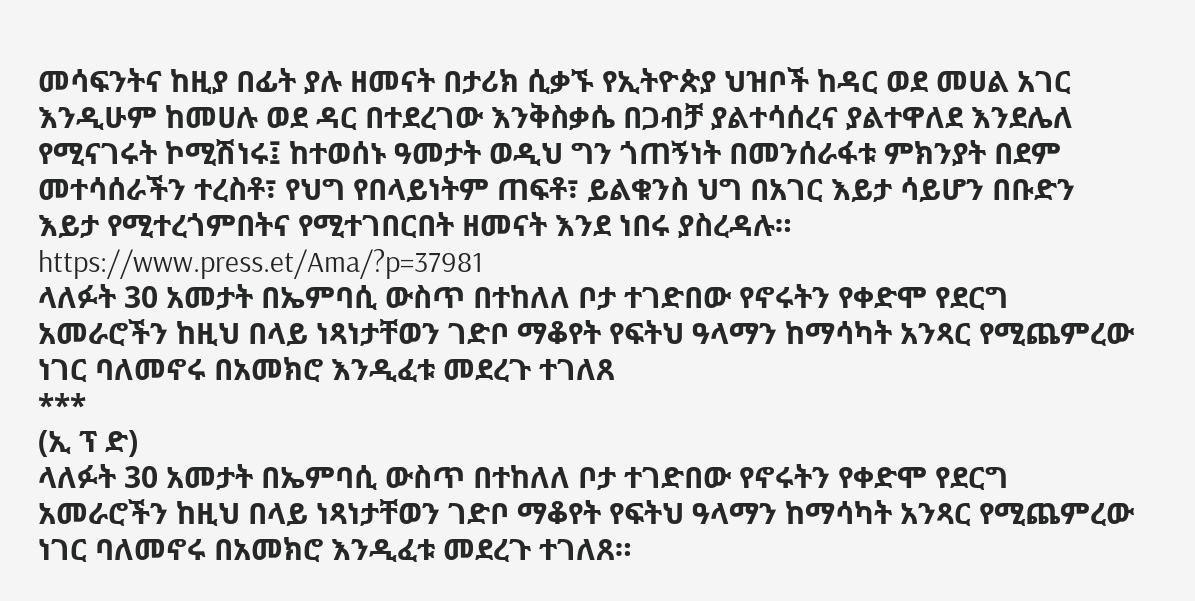መሳፍንትና ከዚያ በፊት ያሉ ዘመናት በታሪክ ሲቃኙ የኢትዮጵያ ህዝቦች ከዳር ወደ መሀል አገር እንዲሁም ከመሀሉ ወደ ዳር በተደረገው እንቅስቃሴ በጋብቻ ያልተሳሰረና ያልተዋለደ እንደሌለ የሚናገሩት ኮሚሽነሩ፤ ከተወሰኑ ዓመታት ወዲህ ግን ጎጠኝነት በመንሰራፋቱ ምክንያት በደም መተሳሰራችን ተረስቶ፣ የህግ የበላይነትም ጠፍቶ፣ ይልቁንስ ህግ በአገር እይታ ሳይሆን በቡድን እይታ የሚተረጎምበትና የሚተገበርበት ዘመናት እንደ ነበሩ ያስረዳሉ።
https://www.press.et/Ama/?p=37981
ላለፉት 30 አመታት በኤምባሲ ውስጥ በተከለለ ቦታ ተገድበው የኖሩትን የቀድሞ የደርግ አመራሮችን ከዚህ በላይ ነጻነታቸወን ገድቦ ማቆየት የፍትህ ዓላማን ከማሳካት አንጻር የሚጨምረው ነገር ባለመኖሩ በአመክሮ እንዲፈቱ መደረጉ ተገለጸ
***
(ኢ ፕ ድ)
ላለፉት 30 አመታት በኤምባሲ ውስጥ በተከለለ ቦታ ተገድበው የኖሩትን የቀድሞ የደርግ አመራሮችን ከዚህ በላይ ነጻነታቸወን ገድቦ ማቆየት የፍትህ ዓላማን ከማሳካት አንጻር የሚጨምረው ነገር ባለመኖሩ በአመክሮ እንዲፈቱ መደረጉ ተገለጸ።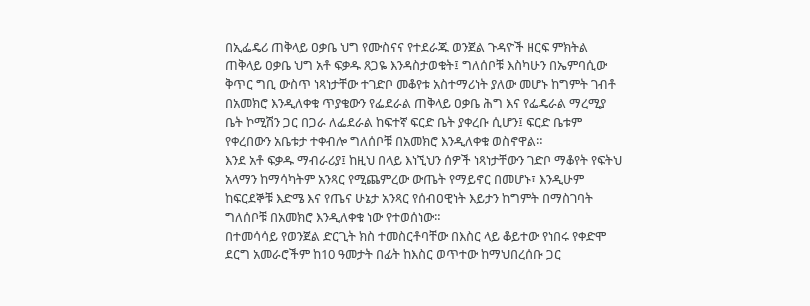በኢፌዴሪ ጠቅላይ ዐቃቤ ህግ የሙስናና የተደራጁ ወንጀል ጉዳዮች ዘርፍ ምክትል ጠቅላይ ዐቃቤ ህግ አቶ ፍቃዱ ጸጋዬ እንዳስታወቁት፤ ግለሰቦቹ እስካሁን በኤምባሲው ቅጥር ግቢ ውስጥ ነጻነታቸው ተገድቦ መቆየቱ አስተማሪነት ያለው መሆኑ ከግምት ገብቶ በአመክሮ እንዲለቀቁ ጥያቄውን የፌደራል ጠቅላይ ዐቃቤ ሕግ እና የፌዴራል ማረሚያ ቤት ኮሚሽን ጋር በጋራ ለፌደራል ከፍተኛ ፍርድ ቤት ያቀረቡ ሲሆን፤ ፍርድ ቤቱም የቀረበውን አቤቱታ ተቀብሎ ግለሰቦቹ በአመክሮ እንዲለቀቁ ወስኖዋል።
እንደ አቶ ፍቃዱ ማብራሪያ፤ ከዚህ በላይ እነኚህን ሰዎች ነጻነታቸውን ገድቦ ማቆየት የፍትህ አላማን ከማሳካትም አንጻር የሚጨምረው ውጤት የማይኖር በመሆኑ፣ እንዲሁም ከፍርደኞቹ እድሜ እና የጤና ሁኔታ አንጻር የሰብዐዊነት እይታን ከግምት በማስገባት ግለሰቦቹ በአመክሮ እንዲለቀቁ ነው የተወሰነው።
በተመሳሳይ የወንጀል ድርጊት ክስ ተመስርቶባቸው በእስር ላይ ቆይተው የነበሩ የቀድሞ ደርግ አመራሮችም ከ10 ዓመታት በፊት ከእስር ወጥተው ከማህበረሰቡ ጋር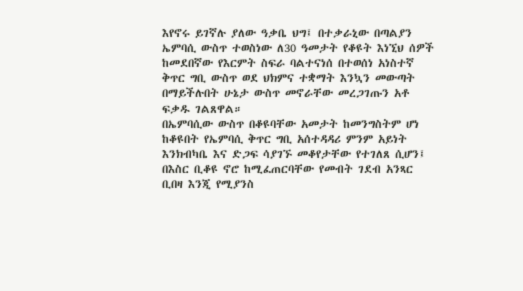እየኖሩ ይገኛሉ ያለው ዓቃቤ ህግ፤ በተቃራኒው በጣልያን ኤምባሲ ውስጥ ተወስነው ለ30 ዓመታት የቆዩት እነኚህ ሰዎች ከመደበኛው የእርምት ስፍራ ባልተናነሰ በተወሰነ አነስተኛ ቅጥር ግቢ ውስጥ ወደ ህክምና ተቋማት እንኳን መውጣት በማይችሉበት ሁኔታ ውስጥ መኖራቸው መረጋገጡን አቶ ፍቃዱ ገልጸዋል።
በኤምባሲው ውስጥ በቆዩባቸው አመታት ከመንግስትም ሆነ ከቆዩበት የኤምባሲ ቅጥር ግቢ አሰተዳዳሪ ምንም አይነት እንክብካቤ እና ድጋፍ ሳያገኙ መቆየታቸው የተገለጸ ሲሆን፤ በእስር ቢቆዩ ኖሮ ከሚፈጠርባቸው የመብት ገደብ አንጻር ቢበዛ እንጂ የሚያንስ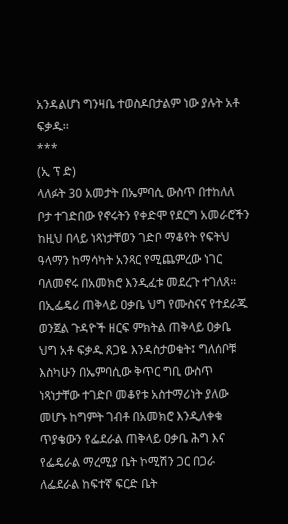አንዳልሆነ ግንዛቤ ተወስዶበታልም ነው ያሉት አቶ ፍቃዱ፡፡
***
(ኢ ፕ ድ)
ላለፉት 30 አመታት በኤምባሲ ውስጥ በተከለለ ቦታ ተገድበው የኖሩትን የቀድሞ የደርግ አመራሮችን ከዚህ በላይ ነጻነታቸወን ገድቦ ማቆየት የፍትህ ዓላማን ከማሳካት አንጻር የሚጨምረው ነገር ባለመኖሩ በአመክሮ እንዲፈቱ መደረጉ ተገለጸ።
በኢፌዴሪ ጠቅላይ ዐቃቤ ህግ የሙስናና የተደራጁ ወንጀል ጉዳዮች ዘርፍ ምክትል ጠቅላይ ዐቃቤ ህግ አቶ ፍቃዱ ጸጋዬ እንዳስታወቁት፤ ግለሰቦቹ እስካሁን በኤምባሲው ቅጥር ግቢ ውስጥ ነጻነታቸው ተገድቦ መቆየቱ አስተማሪነት ያለው መሆኑ ከግምት ገብቶ በአመክሮ እንዲለቀቁ ጥያቄውን የፌደራል ጠቅላይ ዐቃቤ ሕግ እና የፌዴራል ማረሚያ ቤት ኮሚሽን ጋር በጋራ ለፌደራል ከፍተኛ ፍርድ ቤት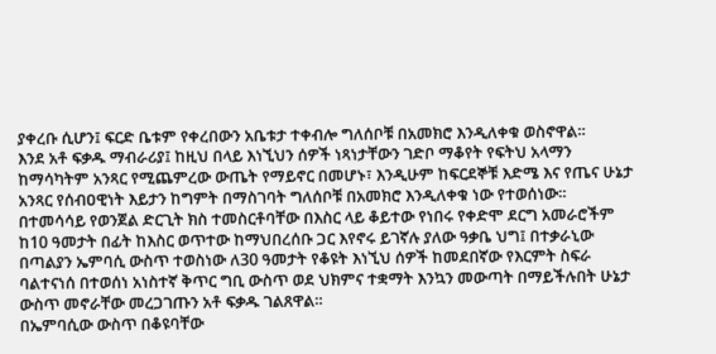ያቀረቡ ሲሆን፤ ፍርድ ቤቱም የቀረበውን አቤቱታ ተቀብሎ ግለሰቦቹ በአመክሮ እንዲለቀቁ ወስኖዋል።
እንደ አቶ ፍቃዱ ማብራሪያ፤ ከዚህ በላይ እነኚህን ሰዎች ነጻነታቸውን ገድቦ ማቆየት የፍትህ አላማን ከማሳካትም አንጻር የሚጨምረው ውጤት የማይኖር በመሆኑ፣ እንዲሁም ከፍርደኞቹ እድሜ እና የጤና ሁኔታ አንጻር የሰብዐዊነት እይታን ከግምት በማስገባት ግለሰቦቹ በአመክሮ እንዲለቀቁ ነው የተወሰነው።
በተመሳሳይ የወንጀል ድርጊት ክስ ተመስርቶባቸው በእስር ላይ ቆይተው የነበሩ የቀድሞ ደርግ አመራሮችም ከ10 ዓመታት በፊት ከእስር ወጥተው ከማህበረሰቡ ጋር እየኖሩ ይገኛሉ ያለው ዓቃቤ ህግ፤ በተቃራኒው በጣልያን ኤምባሲ ውስጥ ተወስነው ለ30 ዓመታት የቆዩት እነኚህ ሰዎች ከመደበኛው የእርምት ስፍራ ባልተናነሰ በተወሰነ አነስተኛ ቅጥር ግቢ ውስጥ ወደ ህክምና ተቋማት እንኳን መውጣት በማይችሉበት ሁኔታ ውስጥ መኖራቸው መረጋገጡን አቶ ፍቃዱ ገልጸዋል።
በኤምባሲው ውስጥ በቆዩባቸው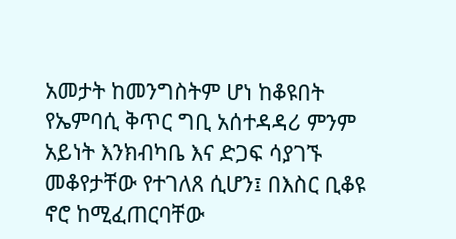አመታት ከመንግስትም ሆነ ከቆዩበት የኤምባሲ ቅጥር ግቢ አሰተዳዳሪ ምንም አይነት እንክብካቤ እና ድጋፍ ሳያገኙ መቆየታቸው የተገለጸ ሲሆን፤ በእስር ቢቆዩ ኖሮ ከሚፈጠርባቸው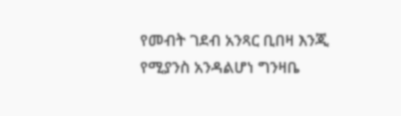የመብት ገደብ አንጻር ቢበዛ እንጂ የሚያንስ አንዳልሆነ ግንዛቤ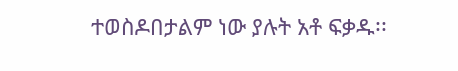ተወስዶበታልም ነው ያሉት አቶ ፍቃዱ፡፡